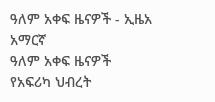ዓለም አቀፍ ዜናዎች - ኢዜአ አማርኛ
ዓለም አቀፍ ዜናዎች
የአፍሪካ ህብረት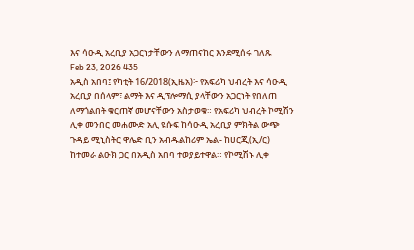እና ሳዑዲ አረቢያ አጋርነታቸውን ለማጠናከር እንደሚሰሩ ገለጹ
Feb 23, 2026 435
አዲስ አበባ፤ የካቲት 16/2018(ኢዜአ)፦ የአፍሪካ ህብረት እና ሳዑዲ አረቢያ በሰላም፣ ልማት እና ዲፕሎማሲ ያላቸውን አጋርነት የበለጠ ለማጎልበት ቁርጠኛ መሆናቸውን አስታወቁ። የአፍሪካ ህብረት ኮሚሽን ሊቀ መንበር መሐሙድ አሊ ዩሱፍ ከሳዑዲ አረቢያ ምክትል ውጭ ጉዳይ ሚኒስትር ዋሌድ ቢን አብዱልከሪም ኤል- ከሀርጂ(ኢ/ር) ከተመራ ልዑክ ጋር በአዲስ አበባ ተወያይተዋል። የኮሚሽኑ ሊቀ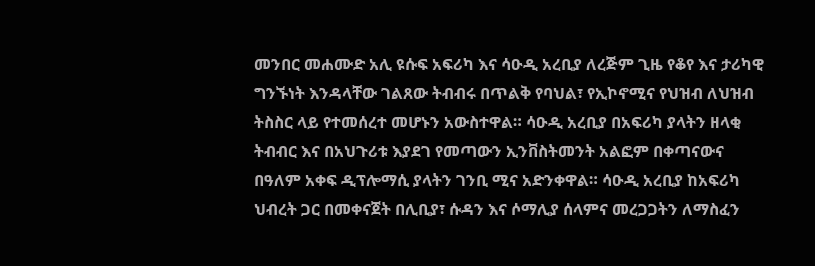መንበር መሐሙድ አሊ ዩሱፍ አፍሪካ እና ሳዑዲ አረቢያ ለረጅም ጊዜ የቆየ እና ታሪካዊ ግንኙነት እንዳላቸው ገልጸው ትብብሩ በጥልቅ የባህል፣ የኢኮኖሚና የህዝብ ለህዝብ ትስስር ላይ የተመሰረተ መሆኑን አውስተዋል። ሳዑዲ አረቢያ በአፍሪካ ያላትን ዘላቂ ትብብር እና በአህጉሪቱ እያደገ የመጣውን ኢንቨስትመንት አልፎም በቀጣናውና በዓለም አቀፍ ዲፕሎማሲ ያላትን ገንቢ ሚና አድንቀዋል። ሳዑዲ አረቢያ ከአፍሪካ ህብረት ጋር በመቀናጀት በሊቢያ፣ ሱዳን እና ሶማሊያ ሰላምና መረጋጋትን ለማስፈን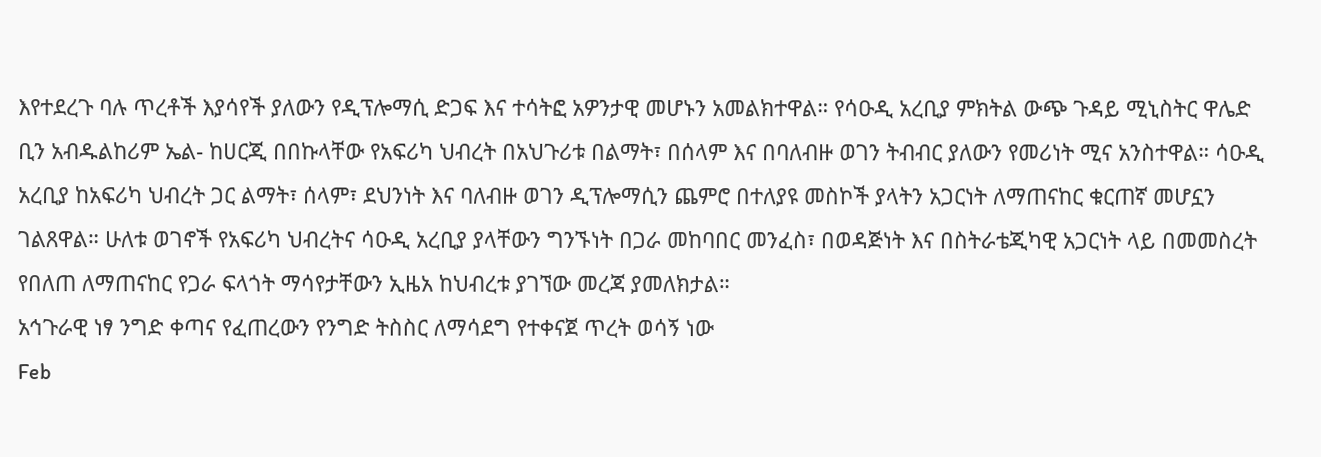እየተደረጉ ባሉ ጥረቶች እያሳየች ያለውን የዲፕሎማሲ ድጋፍ እና ተሳትፎ አዎንታዊ መሆኑን አመልክተዋል። የሳዑዲ አረቢያ ምክትል ውጭ ጉዳይ ሚኒስትር ዋሌድ ቢን አብዱልከሪም ኤል- ከሀርጂ በበኩላቸው የአፍሪካ ህብረት በአህጉሪቱ በልማት፣ በሰላም እና በባለብዙ ወገን ትብብር ያለውን የመሪነት ሚና አንስተዋል። ሳዑዲ አረቢያ ከአፍሪካ ህብረት ጋር ልማት፣ ሰላም፣ ደህንነት እና ባለብዙ ወገን ዲፕሎማሲን ጨምሮ በተለያዩ መስኮች ያላትን አጋርነት ለማጠናከር ቁርጠኛ መሆኗን ገልጸዋል። ሁለቱ ወገኖች የአፍሪካ ህብረትና ሳዑዲ አረቢያ ያላቸውን ግንኙነት በጋራ መከባበር መንፈስ፣ በወዳጅነት እና በስትራቴጂካዊ አጋርነት ላይ በመመስረት የበለጠ ለማጠናከር የጋራ ፍላጎት ማሳየታቸውን ኢዜአ ከህብረቱ ያገኘው መረጃ ያመለክታል።
አኅጉራዊ ነፃ ንግድ ቀጣና የፈጠረውን የንግድ ትስስር ለማሳደግ የተቀናጀ ጥረት ወሳኝ ነው
Feb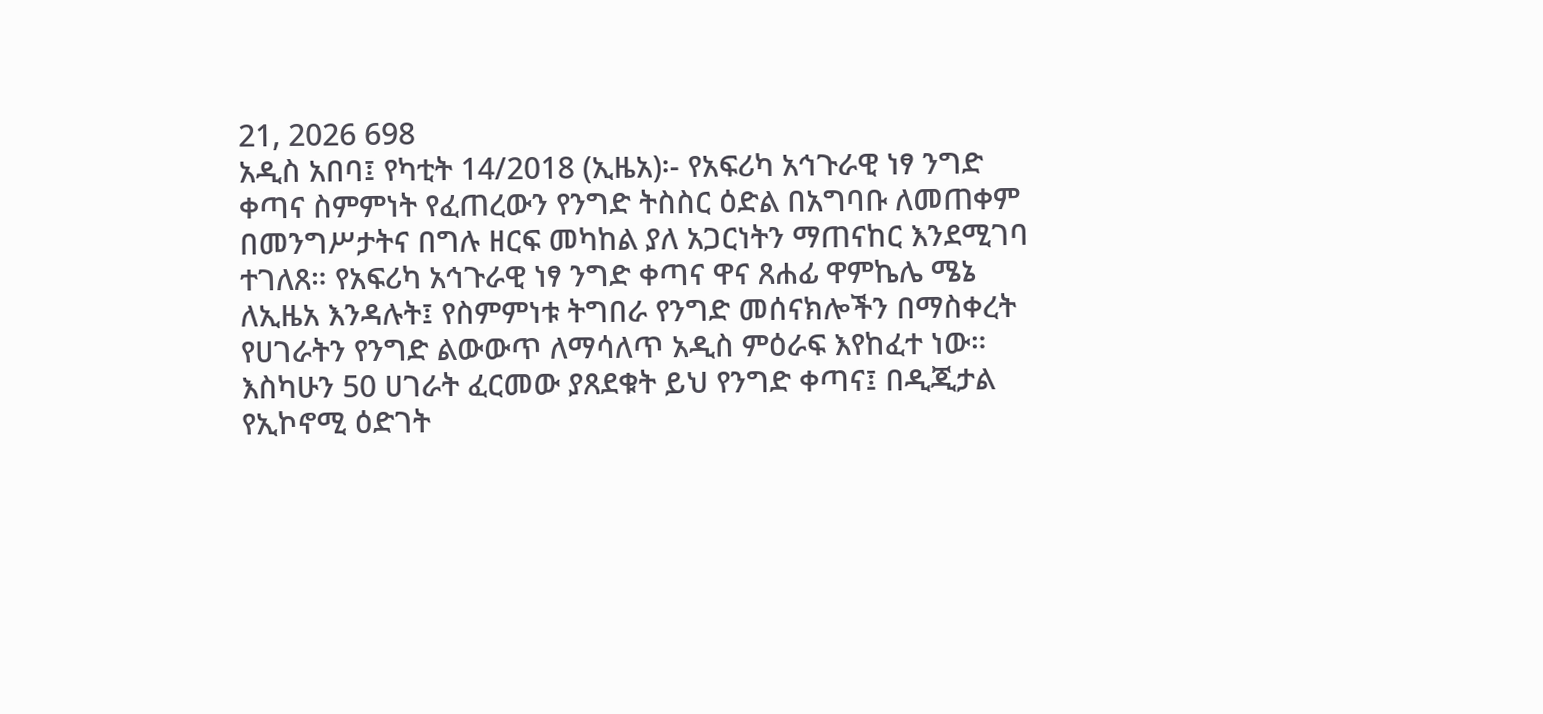21, 2026 698
አዲስ አበባ፤ የካቲት 14/2018 (ኢዜአ)፡- የአፍሪካ አኅጉራዊ ነፃ ንግድ ቀጣና ስምምነት የፈጠረውን የንግድ ትስስር ዕድል በአግባቡ ለመጠቀም በመንግሥታትና በግሉ ዘርፍ መካከል ያለ አጋርነትን ማጠናከር እንደሚገባ ተገለጸ። የአፍሪካ አኅጉራዊ ነፃ ንግድ ቀጣና ዋና ጸሐፊ ዋምኬሌ ሜኔ ለኢዜአ እንዳሉት፤ የስምምነቱ ትግበራ የንግድ መሰናክሎችን በማስቀረት የሀገራትን የንግድ ልውውጥ ለማሳለጥ አዲስ ምዕራፍ እየከፈተ ነው። እስካሁን 50 ሀገራት ፈርመው ያጸደቁት ይህ የንግድ ቀጣና፤ በዲጂታል የኢኮኖሚ ዕድገት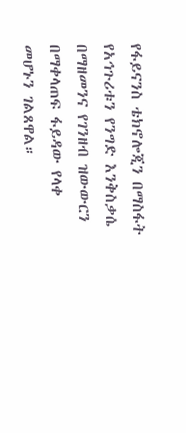የፋይናንስ ቴክኖሎጂን በማስፋት የአኅጉሪቱን የንግድ እንቅስቃሴ በማዘመንና የገንዘብ ዝውውርን በማቀላጠፍ ፋይዳው የላቀ መሆኑን ገልጸዋል።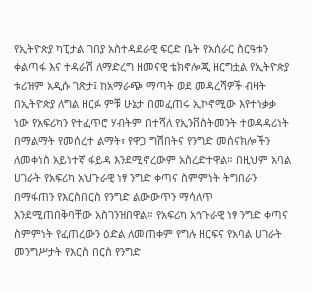የኢትዮጵያ ካፒታል ገበያ አስተዳደራዊ ፍርድ ቤት የአሰራር ስርዓቱን ቀልጣፋ እና ተዳራሽ ለማድረግ ዘመናዊ ቴክኖሎጂ ዘርግቷል የኢትዮጵያ ቱሪዝም አዲሱ ገጽታ፤ ከአማራጭ ማጣት ወደ መዳረሻዎች ብዛት በኢትዮጵያ ለግል ዘርፉ ምቹ ሁኔታ በመፈጠሩ ኢኮኖሚው እየተነቃቃ ነው የአፍሪካን የተፈጥሮ ሃብትም በተሻለ የኢንቨስትመንት ተወዳዳሪነት በማልማት የመሰረተ ልማት፣ የዋጋ ግሽበትና የንግድ መሰናክሎችን ለመቀነስ አይነተኛ ፋይዳ እንደሚኖረውም አስረድተዋል። በዚህም አባል ሀገራት የአፍሪካ አህጉራዊ ነፃ ንግድ ቀጣና ስምምነት ትግበራን በማፋጠን የእርስበርስ የንግድ ልውውጥን ማሳለጥ እንደሚጠበቅባቸው አስገንዝበዋል። የአፍሪካ አኅጉራዊ ነፃ ንግድ ቀጣና ስምምነት የፈጠረውን ዕድል ለመጠቀም የግሉ ዘርፍና የአባል ሀገራት መንግሥታት የእርስ በርስ የንግድ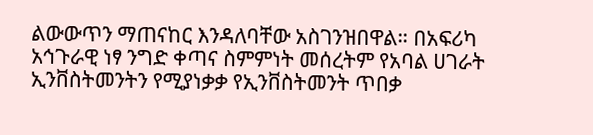ልውውጥን ማጠናከር እንዳለባቸው አስገንዝበዋል። በአፍሪካ አኅጉራዊ ነፃ ንግድ ቀጣና ስምምነት መሰረትም የአባል ሀገራት ኢንቨስትመንትን የሚያነቃቃ የኢንቨስትመንት ጥበቃ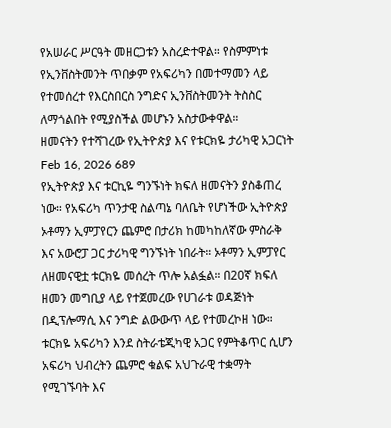የአሠራር ሥርዓት መዘርጋቱን አስረድተዋል። የስምምነቱ የኢንቨስትመንት ጥበቃም የአፍሪካን በመተማመን ላይ የተመሰረተ የእርስበርስ ንግድና ኢንቨስትመንት ትስስር ለማጎልበት የሚያስችል መሆኑን አስታውቀዋል።
ዘመናትን የተሻገረው የኢትዮጵያ እና የቱርክዬ ታሪካዊ አጋርነት
Feb 16, 2026 689
የኢትዮጵያ እና ቱርኪዬ ግንኙነት ክፍለ ዘመናትን ያስቆጠረ ነው። የአፍሪካ ጥንታዊ ስልጣኔ ባለቤት የሆነችው ኢትዮጵያ ኦቶማን ኢምፓየርን ጨምሮ በታሪክ ከመካከለኛው ምስራቅ እና አውሮፓ ጋር ታሪካዊ ግንኙነት ነበራት። ኦቶማን ኢምፓየር ለዘመናዊቷ ቱርክዬ መሰረት ጥሎ አልፏል። በ20ኛ ክፍለ ዘመን መግቢያ ላይ የተጀመረው የሀገራቱ ወዳጅነት በዲፕሎማሲ እና ንግድ ልውውጥ ላይ የተመረኮዘ ነው። ቱርክዬ አፍሪካን እንደ ስትራቴጂካዊ አጋር የምትቆጥር ሲሆን አፍሪካ ህብረትን ጨምሮ ቁልፍ አህጉራዊ ተቋማት የሚገኙባት እና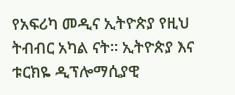የአፍሪካ መዲና ኢትዮጵያ የዚህ ትብብር አካል ናት። ኢትዮጵያ እና ቱርክዬ ዲፕሎማሲያዊ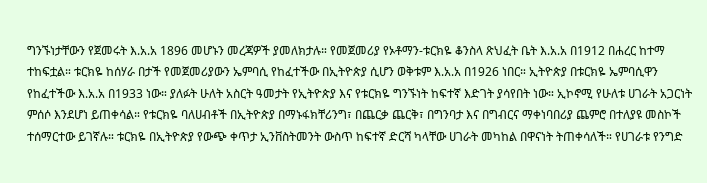ግንኙነታቸውን የጀመሩት እ.አ.አ 1896 መሆኑን መረጃዎች ያመለክታሉ። የመጀመሪያ የኦቶማን-ቱርክዬ ቆንስላ ጽህፈት ቤት እ.አ.አ በ1912 በሐረር ከተማ ተከፍቷል። ቱርክዬ ከሰሃራ በታች የመጀመሪያውን ኤምባሲ የከፈተችው በኢትዮጵያ ሲሆን ወቅቱም እ.አ.አ በ1926 ነበር። ኢትዮጵያ በቱርክዬ ኤምባሲዋን የከፈተችው እ.አ.አ በ1933 ነው። ያለፉት ሁለት አስርት ዓመታት የኢትዮጵያ እና የቱርክዬ ግንኙነት ከፍተኛ እድገት ያሳየበት ነው። ኢኮኖሚ የሁለቱ ሀገራት አጋርነት ምሰሶ እንደሆነ ይጠቀሳል። የቱርክዬ ባለሀብቶች በኢትዮጵያ በማኑፋክቸሪንግ፣ በጨርቃ ጨርቅ፣ በግንባታ እና በግብርና ማቀነባበሪያ ጨምሮ በተለያዩ መስኮች ተሰማርተው ይገኛሉ። ቱርክዬ በኢትዮጵያ የውጭ ቀጥታ ኢንቨስትመንት ውስጥ ከፍተኛ ድርሻ ካላቸው ሀገራት መካከል በዋናነት ትጠቀሳለች። የሀገራቱ የንግድ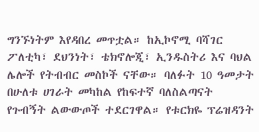ግንኙነትም እየዳበረ መጥቷል። ከኢኮኖሚ ባሻገር ፖለቲካ፣ ደህንነት፣ ቴክኖሎጂ፣ ኢንዱስትሪ እና ባህል ሌሎች የትብብር መስኮች ናቸው። ባለፉት 10 ዓመታት በሁለቱ ሀገራት መካከል የከፍተኛ ባለስልጣናት የጉብኝት ልውውጦች ተደርገዋል። የቱርክዬ ፕሬዝዳንት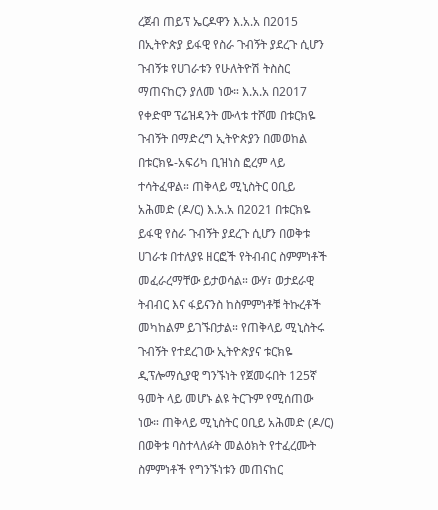ረጀብ ጠይፕ ኤርዶዋን እ.አ.አ በ2015 በኢትዮጵያ ይፋዊ የስራ ጉብኝት ያደረጉ ሲሆን ጉብኝቱ የሀገራቱን የሁለትዮሽ ትስስር ማጠናከርን ያለመ ነው። እ.አ.አ በ2017 የቀድሞ ፕሬዝዳንት ሙላቱ ተሾመ በቱርክዬ ጉብኝት በማድረግ ኢትዮጵያን በመወከል በቱርክዬ-አፍሪካ ቢዝነስ ፎረም ላይ ተሳትፈዋል። ጠቅላይ ሚኒስትር ዐቢይ አሕመድ (ዶ/ር) እ.አ.አ በ2021 በቱርክዬ ይፋዊ የስራ ጉብኝት ያደረጉ ሲሆን በወቅቱ ሀገራቱ በተለያዩ ዘርፎች የትብብር ስምምነቶች መፈራረማቸው ይታወሳል። ውሃ፣ ወታደራዊ ትብብር እና ፋይናንስ ከስምምነቶቹ ትኩረቶች መካከልም ይገኙበታል። የጠቅላይ ሚኒስትሩ ጉብኝት የተደረገው ኢትዮጵያና ቱርክዬ ዲፕሎማሲያዊ ግንኙነት የጀመሩበት 125ኛ ዓመት ላይ መሆኑ ልዩ ትርጉም የሚሰጠው ነው። ጠቅላይ ሚኒስትር ዐቢይ አሕመድ (ዶ/ር) በወቅቱ ባስተላለፉት መልዕክት የተፈረሙት ስምምነቶች የግንኙነቱን መጠናከር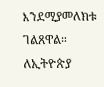እንደሚያመለክቱ ገልጸዋል። ለኢትዮጵያ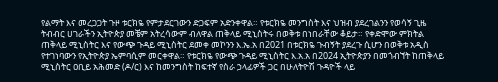የልማት እና መረጋጋት ጉዞ ቱርክዬ የምታደርገውን ድጋፍም አድንቀዋል። የቱርክዬ መንግስት እና ህዝብ ያደረገልንን የወሳኝ ጊዜ ትብብር ሀገራችን ኢትዮጵያ መቼም አትረሳውም ብለዋል ጠቅላይ ሚኒስትሩ በወቅቱ በነበራቸው ቆይታ። የቀድሞው ምክትል ጠቅላይ ሚኒስትር እና የውጭ ጉዳይ ሚኒስትር ደመቀ መኮንን እ.ኤ.አ በ2021 በቱርክዬ ጉብኝት ያደረጉ ሲሆን በወቅቱ አዲስ የተገነባውን የኢትዮጵያ ኤምባሲም መርቀዋል። የቱርክዬ የውጭ ጉዳይ ሚኒስትር እ.አ.አ በ2024 ኢትዮጵያን በመጎብኘት ከጠቅላይ ሚኒስትር ዐቢይ አሕመድ (ዶ/ር) እና ከመንግስት ከፍተኛ የስራ ኃላፊዎች ጋር በሁለትዮሽ ጉዳዮች ላይ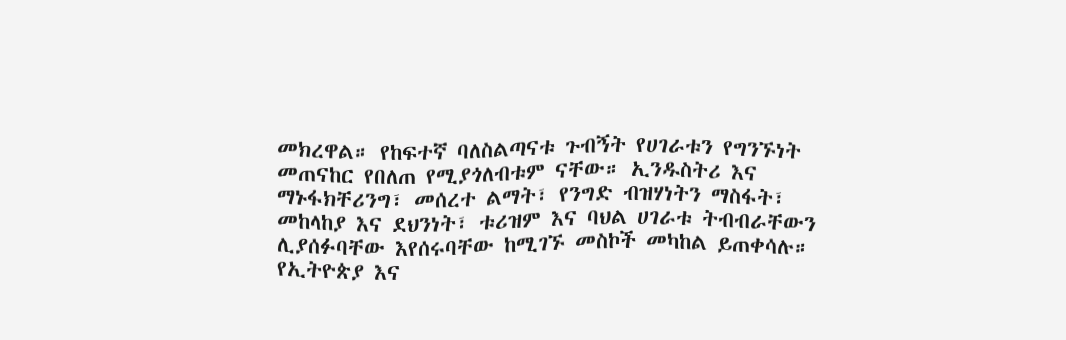መክረዋል። የከፍተኛ ባለስልጣናቱ ጉብኝት የሀገራቱን የግንኙነት መጠናከር የበለጠ የሚያጎለብቱም ናቸው። ኢንዱስትሪ እና ማኑፋክቸሪንግ፣ መሰረተ ልማት፣ የንግድ ብዝሃነትን ማስፋት፣ መከላከያ እና ደህንነት፣ ቱሪዝም እና ባህል ሀገራቱ ትብብራቸውን ሊያሰፉባቸው እየሰሩባቸው ከሚገኙ መስኮች መካከል ይጠቀሳሉ። የኢትዮጵያ እና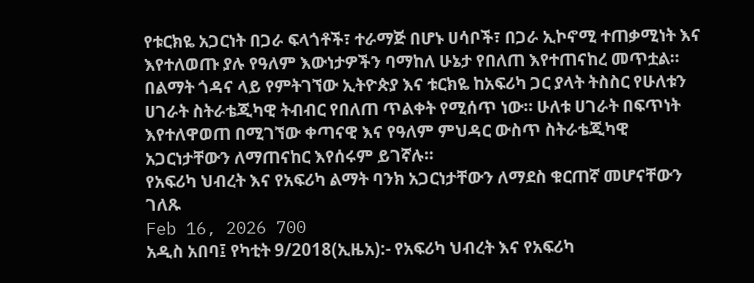የቱርክዬ አጋርነት በጋራ ፍላጎቶች፣ ተራማጅ በሆኑ ሀሳቦች፣ በጋራ ኢኮኖሚ ተጠቃሚነት እና እየተለወጡ ያሉ የዓለም እውነታዎችን ባማከለ ሁኔታ የበለጠ እየተጠናከረ መጥቷል። በልማት ጎዳና ላይ የምትገኘው ኢትዮጵያ እና ቱርክዬ ከአፍሪካ ጋር ያላት ትስስር የሁለቱን ሀገራት ስትራቴጂካዊ ትብብር የበለጠ ጥልቀት የሚሰጥ ነው። ሁለቱ ሀገራት በፍጥነት እየተለዋወጠ በሚገኘው ቀጣናዊ እና የዓለም ምህዳር ውስጥ ስትራቴጂካዊ አጋርነታቸውን ለማጠናከር እየሰሩም ይገኛሉ።
የአፍሪካ ህብረት እና የአፍሪካ ልማት ባንክ አጋርነታቸውን ለማደስ ቁርጠኛ መሆናቸውን ገለጹ
Feb 16, 2026 700
አዲስ አበባ፤ የካቲት 9/2018(ኢዜአ):- የአፍሪካ ህብረት እና የአፍሪካ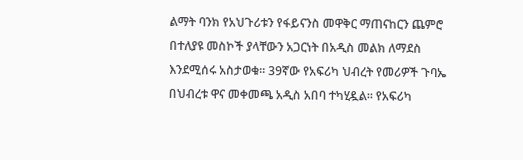ልማት ባንክ የአህጉሪቱን የፋይናንስ መዋቅር ማጠናከርን ጨምሮ በተለያዩ መስኮች ያላቸውን አጋርነት በአዲስ መልክ ለማደስ እንደሚሰሩ አስታወቁ። 39ኛው የአፍሪካ ህብረት የመሪዎች ጉባኤ በህብረቱ ዋና መቀመጫ አዲስ አበባ ተካሂዷል። የአፍሪካ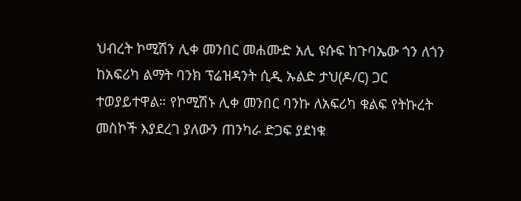ህብረት ኮሚሽን ሊቀ መንበር መሐሙድ አሊ ዩሱፍ ከጉባኤው ጎን ለጎን ከአፍሪካ ልማት ባንክ ፕሬዝዳንት ሲዲ ኡልድ ታህ(ዶ/ር) ጋር ተወያይተዋል። የኮሚሽኑ ሊቀ መንበር ባንኩ ለአፍሪካ ቁልፍ የትኩረት መስኮች እያደረገ ያለውን ጠንካራ ድጋፍ ያደነቁ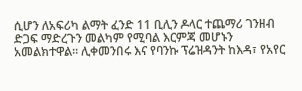ሲሆን ለአፍሪካ ልማት ፈንድ 11 ቢሊን ዶላር ተጨማሪ ገንዘብ ድጋፍ ማድረጉን መልካም የሚባል እርምጃ መሆኑን አመልክተዋል። ሊቀመንበሩ እና የባንኩ ፕሬዝዳንት ከእዳ፣ የአየር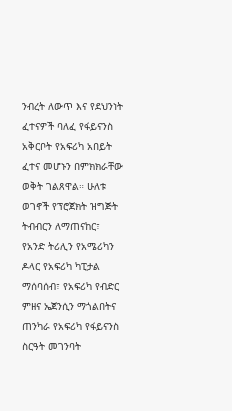ንብረት ለውጥ እና የደህንነት ፈተናዎች ባለፈ የፋይናንስ አቅርቦት የአፍሪካ አበይት ፈተና መሆኑን በምክክራቸው ወቅት ገልጸዋል። ሁለቱ ወገኖች የፕሮጀክት ዝግጅት ትብብርን ለማጠናከር፣ የአንድ ትሪሊን የአሜሪካን ዶላር የአፍሪካ ካፒታል ማሰባሰብ፣ የአፍሪካ የብድር ምዘና ኤጀንሲን ማጎልበትና ጠንካራ የአፍሪካ የፋይናንስ ስርዓት መገንባት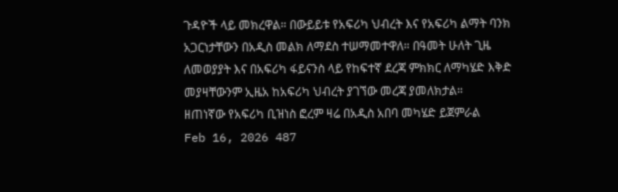ጉዳዮች ላይ መክረዋል። በውይይቱ የአፍሪካ ህብረት እና የአፍሪካ ልማት ባንክ አጋርነታቸውን በአዲስ መልክ ለማደስ ተሠማመተዋለ። በዓመት ሁለት ጊዜ ለመወያያት እና በአፍሪካ ፋይናንስ ላይ የከፍተኛ ደረጃ ምክክር ለማካሄድ እቅድ መያዛቸውንም ኢዜአ ከአፍሪካ ህብረት ያገኘው መረጃ ያመለክታል።
ዘጠነኛው የአፍሪካ ቢዝነስ ፎረም ዛሬ በአዲስ አበባ መካሄድ ይጀምራል
Feb 16, 2026 487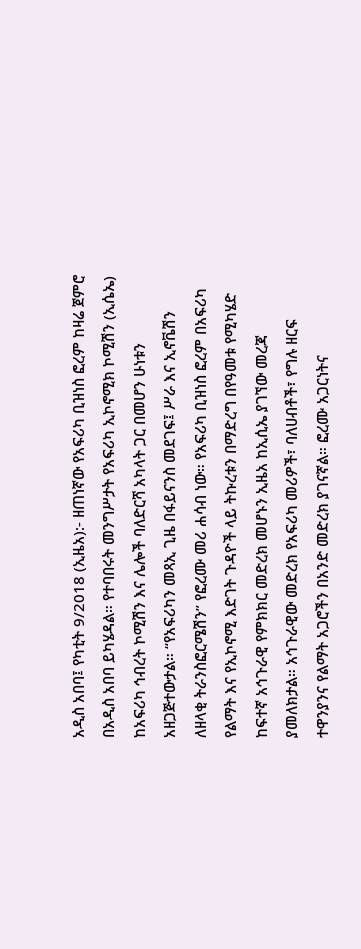አዲስ አበባ፤ የካቲት 9/2018 (ኢዜአ):- ዘጠነኛው የአፍሪካ ቢዝነስ ፎረም ከዛሬ ጀምሮ በአዲስ አበባ ይካሄዳል። የተባበሩት መንግሥታት የአፍሪካ ኢኮኖሚክ ኮሚሽን (ኢሴኤ) ከአፍሪካ ኅብረት ኮሚሽን እና ሌሎች ባለድርሻ አካላት ጋር በመሆን ሁነቱን አዘጋጅተውታል። “የአፍሪካን መጻኢ ጊዜ በፋይናንስ መደገፍ፤ ሥራ እና ኢኖቬሽን ለዘላቂ ትራንስፎርሜሽን” የፎረሙ መሪ ሐሳብ ነው። የአፍሪካ ቢዝነስ ፎረም በአፍሪካ የልማት እና የኢኮኖሚ እድገት ጉዳዮች ላይ ትኩረቱን በማድረግ በየዓመቱ የሚካሄድ ከፍተኛ አኅጉራዊ የምክክር መድረክ መሆኑን ኢዜአ ከኢሲኤ ያገኘው መረጃ ያመለክታል። አኅጉራዊው መድረክ የአፍሪካ መሪዎች፣ ባለሀብቶች፣ የግሉ ዘርፍ ተዋንያንና የልማት አጋሮችን በአንድ መድረክ ያገናኛል። ፎረሙ አጋርነትና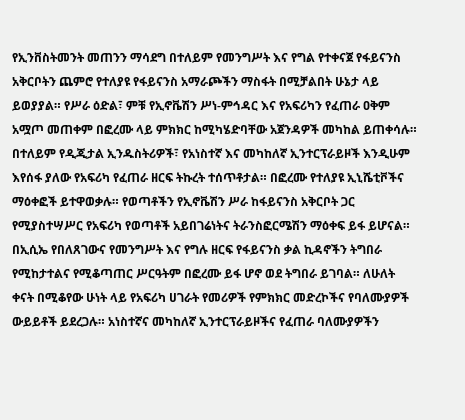የኢንቨስትመንት መጠንን ማሳደግ በተለይም የመንግሥት እና የግል የተቀናጀ የፋይናንስ አቅርቦትን ጨምሮ የተለያዩ የፋይናንስ አማራጮችን ማስፋት በሚቻልበት ሁኔታ ላይ ይወያያል። የሥራ ዕድል፣ ምቹ የኢኖቬሽን ሥነ-ምኅዳር እና የአፍሪካን የፈጠራ ዐቅም አሟጦ መጠቀም በፎረሙ ላይ ምክክር ከሚካሄድባቸው አጀንዳዎች መካከል ይጠቀሳሉ። በተለይም የዲጂታል ኢንዱስትሪዎች፣ የአነስተኛ እና መካከለኛ ኢንተርፕራይዞች እንዲሁም እየሰፋ ያለው የአፍሪካ የፈጠራ ዘርፍ ትኩረት ተሰጥቶታል። በፎረሙ የተለያዩ ኢኒሼቲቮችና ማዕቀፎች ይተዋወቃሉ። የወጣቶችን የኢኖቬሽን ሥራ ከፋይናንስ አቅርቦት ጋር የሚያስተሣሥር የአፍሪካ የወጣቶች አይበገሬነትና ትራንስፎርሜሽን ማዕቀፍ ይፋ ይሆናል። በኢሲኤ የበለጸገውና የመንግሥት እና የግሉ ዘርፍ የፋይናንስ ቃል ኪዳኖችን ትግበራ የሚከታተልና የሚቆጣጠር ሥርዓትም በፎረሙ ይፋ ሆኖ ወደ ትግበራ ይገባል። ለሁለት ቀናት በሚቆየው ሁነት ላይ የአፍሪካ ሀገራት የመሪዎች የምክክር መድረኮችና የባለሙያዎች ውይይቶች ይደረጋሉ። አነስተኛና መካከለኛ ኢንተርፕራይዞችና የፈጠራ ባለሙያዎችን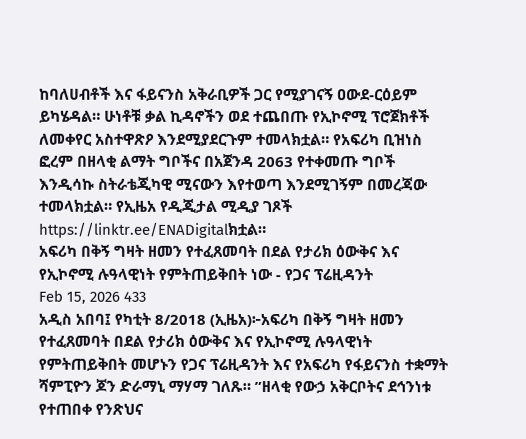ከባለሀብቶች እና ፋይናንስ አቅራቢዎች ጋር የሚያገናኝ ዐውደ-ርዕይም ይካሄዳል። ሁነቶቹ ቃል ኪዳኖችን ወደ ተጨበጡ የኢኮኖሚ ፕሮጀክቶች ለመቀየር አስተዋጽዖ እንደሚያደርጉም ተመላክቷል። የአፍሪካ ቢዝነስ ፎረም በዘላቂ ልማት ግቦችና በአጀንዳ 2063 የተቀመጡ ግቦች እንዲሳኩ ስትራቴጂካዊ ሚናውን እየተወጣ እንደሚገኝም በመረጃው ተመላክቷል። የኢዜአ የዲጂታል ሚዲያ ገጾች https://linktr.ee/ENADigitalክቷል።
አፍሪካ በቅኝ ግዛት ዘመን የተፈጸመባት በደል የታሪክ ዕውቅና እና የኢኮኖሚ ሉዓላዊነት የምትጠይቅበት ነው - የጋና ፕሬዚዳንት
Feb 15, 2026 433
አዲስ አበባ፤ የካቲት 8/2018 (ኢዜአ)፦አፍሪካ በቅኝ ግዛት ዘመን የተፈጸመባት በደል የታሪክ ዕውቅና እና የኢኮኖሚ ሉዓላዊነት የምትጠይቅበት መሆኑን የጋና ፕሬዚዳንት እና የአፍሪካ የፋይናንስ ተቋማት ሻምፒዮን ጆን ድራማኒ ማሃማ ገለጹ። ”ዘላቂ የውኃ አቅርቦትና ደኅንነቱ የተጠበቀ የንጽህና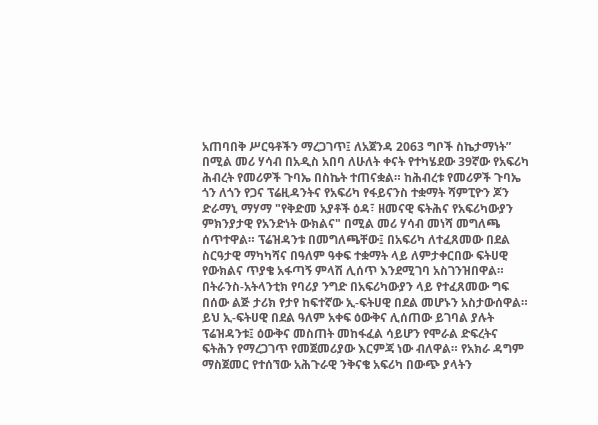አጠባበቅ ሥርዓቶችን ማረጋገጥ፤ ለአጀንዳ 2063 ግቦች ስኬታማነት” በሚል መሪ ሃሳብ በአዲስ አበባ ለሁለት ቀናት የተካሄደው 39ኛው የአፍሪካ ሕብረት የመሪዎች ጉባኤ በስኬት ተጠናቋል። ከሕብረቱ የመሪዎች ጉባኤ ጎን ለጎን የጋና ፕሬዚዳንትና የአፍሪካ የፋይናንስ ተቋማት ሻምፒዮን ጆን ድራማኒ ማሃማ "የቅድመ አያቶች ዕዳ፣ ዘመናዊ ፍትሕና የአፍሪካውያን ምክንያታዊ የአንድነት ውክልና" በሚል መሪ ሃሳብ መነሻ መግለጫ ሰጥተዋል። ፕሬዝዳንቱ በመግለጫቸው፤ በአፍሪካ ለተፈጸመው በደል ስርዓታዊ ማካካሻና በዓለም ዓቀፍ ተቋማት ላይ ለምታቀርበው ፍትሀዊ የውክልና ጥያቄ አፋጣኝ ምላሽ ሊሰጥ እንደሚገባ አስገንዝበዋል። በትራንስ-አትላንቲክ የባሪያ ንግድ በአፍሪካውያን ላይ የተፈጸመው ግፍ በሰው ልጅ ታሪክ የታየ ከፍተኛው ኢ-ፍትሀዊ በደል መሆኑን አስታውሰዋል። ይህ ኢ-ፍትሀዊ በደል ዓለም አቀፍ ዕውቅና ሊሰጠው ይገባል ያሉት ፕሬዝዳንቱ፤ ዕውቅና መስጠት መከፋፈል ሳይሆን የሞራል ድፍረትና ፍትሕን የማረጋገጥ የመጀመሪያው እርምጃ ነው ብለዋል። የአክራ ዳግም ማስጀመር የተሰኘው አሕጉራዊ ንቅናቄ አፍሪካ በውጭ ያላትን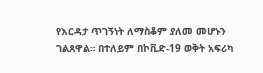የእርዳታ ጥገኝነት ለማስቆም ያለመ መሆኑን ገልጸዋል። በተለይም በኮቪድ-19 ወቅት አፍሪካ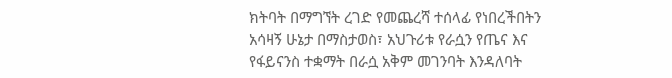ክትባት በማግኘት ረገድ የመጨረሻ ተሰላፊ የነበረችበትን አሳዛኝ ሁኔታ በማስታወስ፣ አህጉሪቱ የራሷን የጤና እና የፋይናንስ ተቋማት በራሷ አቅም መገንባት እንዳለባት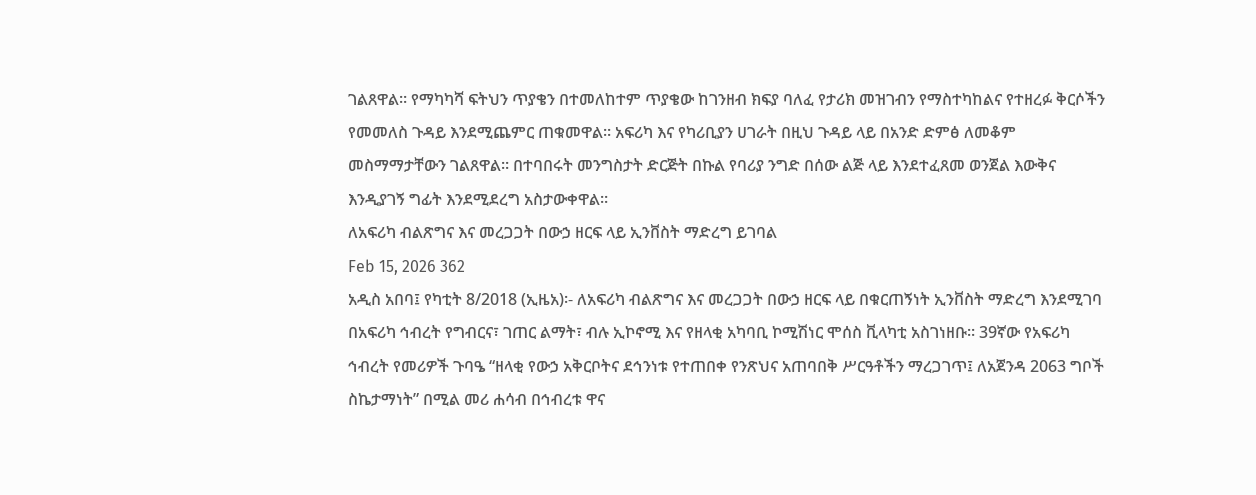ገልጸዋል። የማካካሻ ፍትህን ጥያቄን በተመለከተም ጥያቄው ከገንዘብ ክፍያ ባለፈ የታሪክ መዝገብን የማስተካከልና የተዘረፉ ቅርሶችን የመመለስ ጉዳይ እንደሚጨምር ጠቁመዋል። አፍሪካ እና የካሪቢያን ሀገራት በዚህ ጉዳይ ላይ በአንድ ድምፅ ለመቆም መስማማታቸውን ገልጸዋል። በተባበሩት መንግስታት ድርጅት በኩል የባሪያ ንግድ በሰው ልጅ ላይ እንደተፈጸመ ወንጀል እውቅና እንዲያገኝ ግፊት እንደሚደረግ አስታውቀዋል።
ለአፍሪካ ብልጽግና እና መረጋጋት በውኃ ዘርፍ ላይ ኢንቨስት ማድረግ ይገባል
Feb 15, 2026 362
አዲስ አበባ፤ የካቲት 8/2018 (ኢዜአ)፡- ለአፍሪካ ብልጽግና እና መረጋጋት በውኃ ዘርፍ ላይ በቁርጠኝነት ኢንቨስት ማድረግ እንደሚገባ በአፍሪካ ኅብረት የግብርና፣ ገጠር ልማት፣ ብሉ ኢኮኖሚ እና የዘላቂ አካባቢ ኮሚሽነር ሞሰስ ቪላካቲ አስገነዘቡ። 39ኛው የአፍሪካ ኅብረት የመሪዎች ጉባዔ “ዘላቂ የውኃ አቅርቦትና ደኅንነቱ የተጠበቀ የንጽህና አጠባበቅ ሥርዓቶችን ማረጋገጥ፤ ለአጀንዳ 2063 ግቦች ስኬታማነት” በሚል መሪ ሐሳብ በኅብረቱ ዋና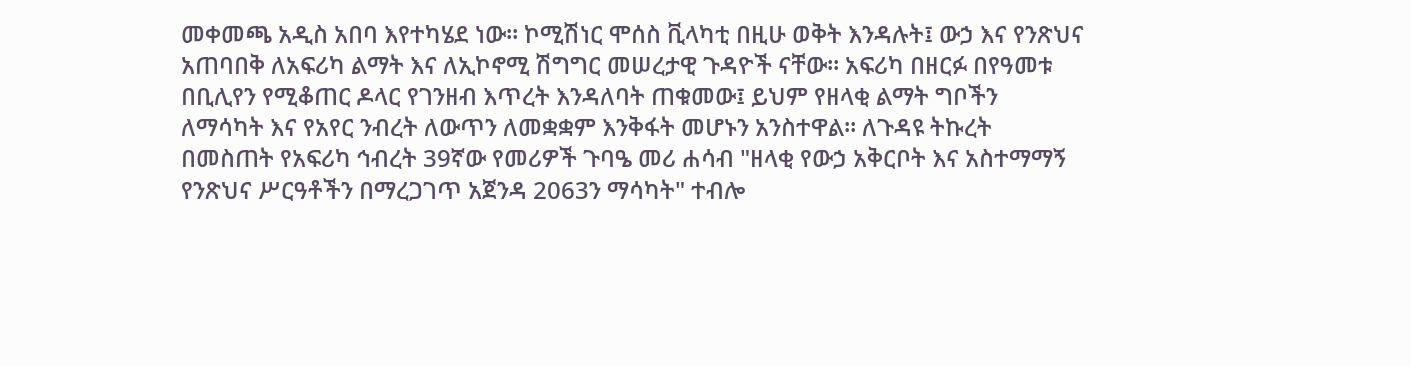መቀመጫ አዲስ አበባ እየተካሄደ ነው። ኮሚሽነር ሞሰስ ቪላካቲ በዚሁ ወቅት እንዳሉት፤ ውኃ እና የንጽህና አጠባበቅ ለአፍሪካ ልማት እና ለኢኮኖሚ ሽግግር መሠረታዊ ጉዳዮች ናቸው። አፍሪካ በዘርፉ በየዓመቱ በቢሊየን የሚቆጠር ዶላር የገንዘብ እጥረት እንዳለባት ጠቁመው፤ ይህም የዘላቂ ልማት ግቦችን ለማሳካት እና የአየር ንብረት ለውጥን ለመቋቋም እንቅፋት መሆኑን አንስተዋል። ለጉዳዩ ትኩረት በመስጠት የአፍሪካ ኅብረት 39ኛው የመሪዎች ጉባዔ መሪ ሐሳብ "ዘላቂ የውኃ አቅርቦት እና አስተማማኝ የንጽህና ሥርዓቶችን በማረጋገጥ አጀንዳ 2063ን ማሳካት" ተብሎ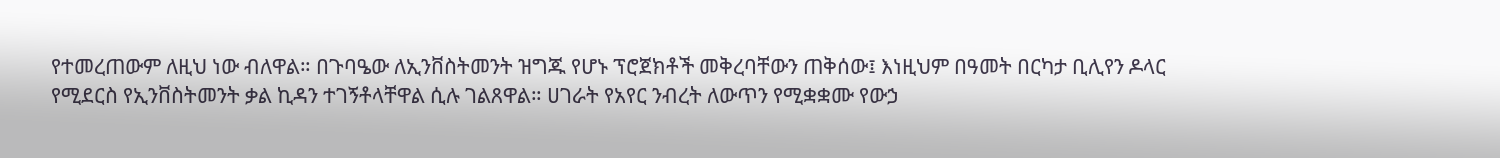የተመረጠውም ለዚህ ነው ብለዋል። በጉባዔው ለኢንቨስትመንት ዝግጁ የሆኑ ፕሮጀክቶች መቅረባቸውን ጠቅሰው፤ እነዚህም በዓመት በርካታ ቢሊየን ዶላር የሚደርስ የኢንቨስትመንት ቃል ኪዳን ተገኝቶላቸዋል ሲሉ ገልጸዋል። ሀገራት የአየር ንብረት ለውጥን የሚቋቋሙ የውኃ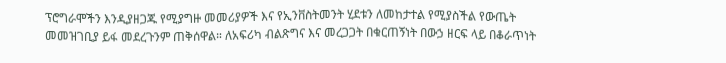ፕሮግራሞችን እንዲያዘጋጁ የሚያግዙ መመሪያዎች እና የኢንቨስትመንት ሂደቱን ለመከታተል የሚያስችል የውጤት መመዝገቢያ ይፋ መደረጉንም ጠቅሰዋል። ለአፍሪካ ብልጽግና እና መረጋጋት በቁርጠኝነት በውኃ ዘርፍ ላይ በቆራጥነት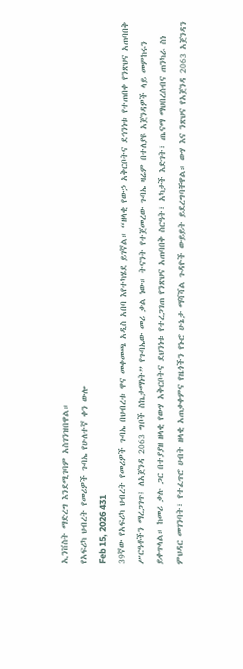ኢንቨስት ማድረግ እንደሚገባም አስገንዝበዋል።
የአፍሪካ ህብረት የመሪዎች ጉባኤ የሁለተኛ ቀን ውሎ
Feb 15, 2026 431
39ኛው የአፍሪካ ህብረት የመሪዎች ጉባኤ በህብረቱ ዋና መቀመጫ አዲስ አበባ እየተካሄደ ይገኛል። “ዘላቂ የውኃ አቅርቦትና ደኅንነቱ የተጠበቀ የንጽህና አጠባበቅ ሥርዓቶችን ማረጋገጥ፤ ለአጀንዳ 2063 ግቦች ስኬታማነት” የጉባኤው መሪ ቃል ነው። ትናንት የተጀመረው ጉባኤ ዛሬም በተለያዩ አጀንዳዎች ላይ መምከሩን ይቀጥላል። ከመሪ ቃሉ ጋር በተያያዘ ዘላቂ የውሃ አቅርቦትና ደህንነቱ የተረጋገጠ የንጽህና አጠባበቅ ስርዓት፣ አካታች እድገት፣ ጤናማ ማህበረሰብና ጠንካራ ስነ ምህዳር መገንባት፣ የተፈጥሮ ሀብት ዘላቂ አጠቃቀምና የዜጎችን የኑሮ ሁኔታ ማሻሻል ጉዳዮች ውይይት ይደረግባቸዋል። ውሃ እና ንጽህና የአጀንዳ 2063 አጀንዳን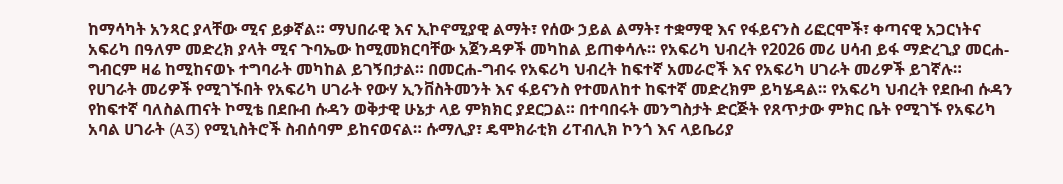ከማሳካት አንጻር ያላቸው ሚና ይቃኛል። ማህበራዊ እና ኢኮኖሚያዊ ልማት፣ የሰው ኃይል ልማት፣ ተቋማዊ እና የፋይናንስ ሪፎርሞች፣ ቀጣናዊ አጋርነትና አፍሪካ በዓለም መድረክ ያላት ሚና ጉባኤው ከሚመክርባቸው አጀንዳዎች መካከል ይጠቀሳሉ። የአፍሪካ ህብረት የ2026 መሪ ሀሳብ ይፋ ማድረጊያ መርሐ-ግብርም ዛሬ ከሚከናወኑ ተግባራት መካከል ይገኝበታል። በመርሐ-ግብሩ የአፍሪካ ህብረት ከፍተኛ አመራሮች እና የአፍሪካ ሀገራት መሪዎች ይገኛሉ። የሀገራት መሪዎች የሚገኙበት የአፍሪካ ሀገራት የውሃ ኢንቨስትመንት እና ፋይናንስ የተመለከተ ከፍተኛ መድረክም ይካሄዳል። የአፍሪካ ህብረት የደቡብ ሱዳን የከፍተኛ ባለስልጠናት ኮሚቴ በደቡብ ሱዳን ወቅታዊ ሁኔታ ላይ ምክክር ያደርጋል። በተባበሩት መንግስታት ድርጅት የጸጥታው ምክር ቤት የሚገኙ የአፍሪካ አባል ሀገራት (A3) የሚኒስትሮች ስብሰባም ይከናወናል። ሱማሊያ፣ ዴሞክራቲክ ሪፐብሊክ ኮንጎ እና ላይቤሪያ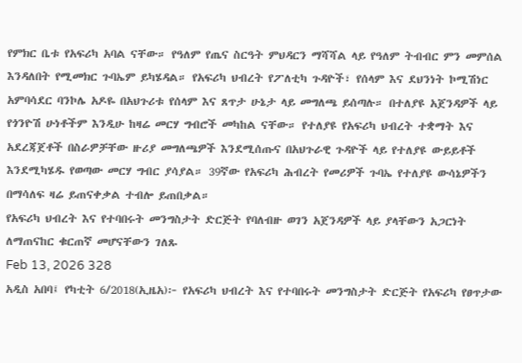የምክር ቤቱ የአፍሪካ አባል ናቸው። የዓለም የጤና ስርዓት ምህዳርን ማሻሻል ላይ የዓለም ትብብር ምን መምሰል እንዳለበት የሚመክር ጉባኤም ይካሄዳል። የአፍሪካ ህብረት የፖለቲካ ጉዳዮች፣ የሰላም እና ደህንነት ኮሚሽነር አምባሳደር ባንኮሌ አዶዬ በአህጉሪቱ የሰላም እና ጸጥታ ሁኔታ ላይ መግለጫ ይሰጣሉ። በተለያዩ አጀንዳዎች ላይ የጎንዮሽ ሁነቶችም እንዲሁ ከዛሬ መርሃ ግብሮች መካከል ናቸው። የተለያዩ የአፍሪካ ህብረት ተቋማት እና አደረጃጀቶች በስራዎቻቸው ዙሪያ መግለጫዎች እንደሚሰጡና በአህጉራዊ ጉዳዮች ላይ የተለያዩ ውይይቶች እንደሚካሄዱ የወጣው መርሃ ግብር ያሳያል። 39ኛው የአፍሪካ ሕብረት የመሪዎች ጉባኤ የተለያዩ ውሳኔዎችን በማሳለፍ ዛሬ ይጠናቀቃል ተብሎ ይጠበቃል።
የአፍሪካ ህብረት እና የተባበሩት መንግስታት ድርጅት የባለብዙ ወገን አጀንዳዎች ላይ ያላቸውን አጋርነት ለማጠናከር ቁርጠኛ መሆናቸውን ገለጹ
Feb 13, 2026 328
አዲስ አበባ፤ የካቲት 6/2018(ኢዜአ)፦ የአፍሪካ ህብረት እና የተባበሩት መንግስታት ድርጅት የአፍሪካ የፀጥታው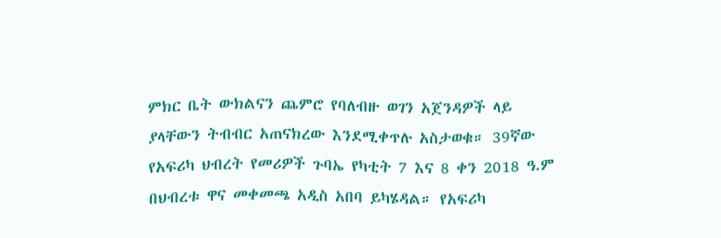ምክር ቤት ውክልናን ጨምሮ የባለብዙ ወገን አጀንዳዎች ላይ ያላቸውን ትብብር አጠናክረው እንደሚቀጥሉ አስታወቁ። 39ኛው የአፍሪካ ህብረት የመሪዎች ጉባኤ የካቲት 7 እና 8 ቀን 2018 ዓ.ም በህብረቱ ዋና መቀመጫ አዲስ አበባ ይካሄዳል። የአፍሪካ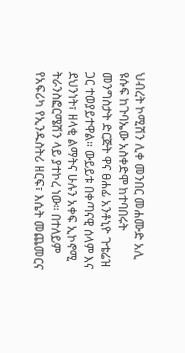ህብረት ኮሚሽን ሊቀ መንበር መሐሙድ አሊ ዩሱፍ ከጉባኤው አስቀድሞ ከተባበሩት መንግስታት ድርጅት ዋና ፀሐፊ አንቶኒዮ ጉቴሬዝ ጋር ተወያይተዋል። ውይይቱ በቀጣናዊ ሰላም እና ደህንነት፣ ዘላቂ ልማትና ሁሉን አቀፍ ኢኮኖሚ ትራንስፎርሜሽን ላይ ያተኮረ ነው። በተለይም የአፍሪካ የኢንዱስትሪ ዘርፍ፣ እሴት መጨመርና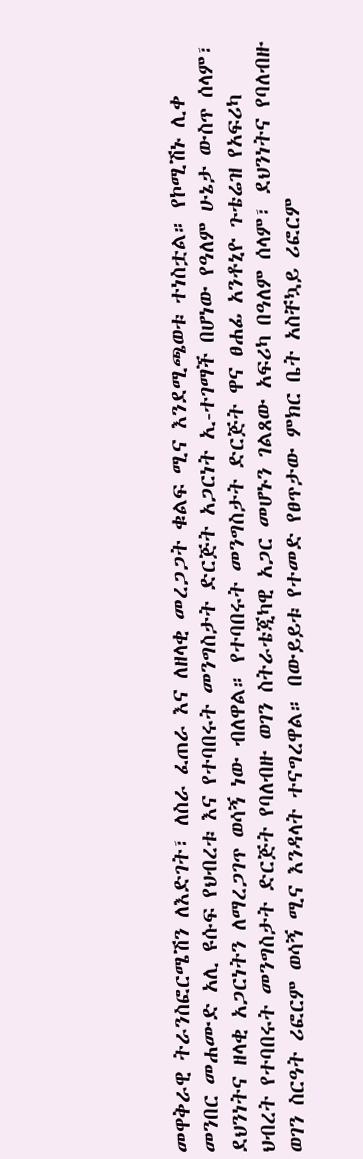መዋቅራዊ ትራንስፎርሜሽን ለእድገት፣ ለስራ ፈጠራ እና ለዘላቂ መረጋጋት ቁልፍ ሚና እንደሚጫወቱ ተነስቷል። የኮሚሽኑ ሊቀ መንበር መሐሙድ አሊ ዩሱፍ የህብረቱ እና የተባበሩት መንግስታት ድርጅት አጋርነት ኢ-ተገማች በሆነው የዓለም ሁኔታ ውስጥ ሰላም፣ ደህንነትና ዘላቂ አጋርነትን ለማረጋገጥ ወሳኝ ነው ብለዋል። የተባበሩት መንግስታት ድርጅት ዋና ፀሐፊ አንቶኒዮ ጉቴሬዝ የአፍሪካ ህብረት የተባበሩት መንግስታት ድርጅት የባለብዙ ወገን ስትራቴጂካዊ አጋር መሆኑን ገልጸው አፍሪካ በዓለም ሰላም፣ ደህንነትና የባለብዙ ወገን ስርዓት ሪፎርም ወሳኝ ሚና እንዳላት ተናግረዋል። በውይይቱ የተመድ የፀጥታው ምክር ቤት አስቸኳይ ሪፎርም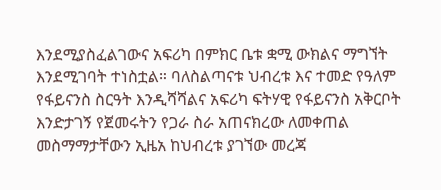እንደሚያስፈልገውና አፍሪካ በምክር ቤቱ ቋሚ ውክልና ማግኘት እንደሚገባት ተነስቷል። ባለስልጣናቱ ህብረቱ እና ተመድ የዓለም የፋይናንስ ስርዓት እንዲሻሻልና አፍሪካ ፍትሃዊ የፋይናንስ አቅርቦት እንድታገኝ የጀመሩትን የጋራ ስራ አጠናክረው ለመቀጠል መስማማታቸውን ኢዜአ ከህብረቱ ያገኘው መረጃ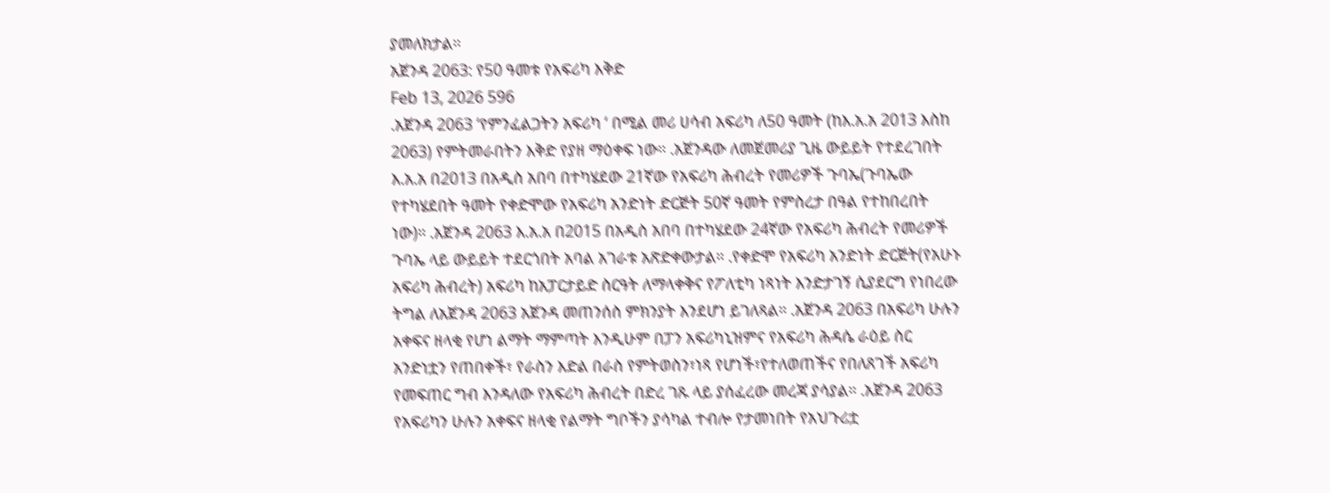ያመለክታል።
አጀንዳ 2063: የ50 ዓመቱ የአፍሪካ እቅድ
Feb 13, 2026 596
.አጀንዳ 2063 ‘የምንፈልጋትን አፍሪካ ‘ በሚል መሪ ሀሳብ አፍሪካ ለ50 ዓመት (ከእ.አ.አ 2013 እስከ 2063) የምትመራበትን እቅድ የያዘ ማዕቀፍ ነው። .አጀንዳው ለመጀመሪያ ጊዜ ውይይት የተደረገበት እ.አ.አ በ2013 በአዲስ አበባ በተካሄደው 21ኛው የአፍሪካ ሕብረት የመሪዎች ጉባኤ(ጉባኤው የተካሄደበት ዓመት የቀድሞው የአፍሪካ አንድነት ድርጅት 50ኛ ዓመት የምስረታ በዓል የተከበረበት ነው)። .አጀንዳ 2063 እ.አ.አ በ2015 በአዲስ አበባ በተካሄደው 24ኛው የአፍሪካ ሕብረት የመሪዎች ጉባኤ ላይ ውይይት ተደርጎበት አባል አገራቱ አጽድቀውታል። .የቀድሞ የአፍሪካ አንድነት ድርጅት(የአሁኑ አፍሪካ ሕብረት) አፍሪካ ከአፓርታይድ ስርዓት ለማላቀቅና የፖለቲካ ነጻነት እንድታገኝ ሲያደርግ የነበረው ትግል ለአጀንዳ 2063 አጀንዳ መጠንሰስ ምክንያት እንደሆነ ይገለጻል። .አጀንዳ 2063 በአፍሪካ ሁሉን አቀፍና ዘላቂ የሆነ ልማት ማምጣት እንዲሁም በፓን አፍሪካኒዝምና የአፍሪካ ሕዳሴ ራዕይ ስር አንድነቷን የጠበቀች፣ የራስን እድል በራስ የምትወስን፣ነጻ የሆነች፣የተለወጠችና የበለጸገች አፍሪካ የመፍጠር ግብ እንዳለው የአፍሪካ ሕብረት በድረ ገጹ ላይ ያሰፈረው መረጃ ያሳያል። .አጀንዳ 2063 የአፍሪካን ሁሉን አቀፍና ዘላቂ የልማት ግቦችን ያሳካል ተብሎ የታመነበት የአህጉሪቷ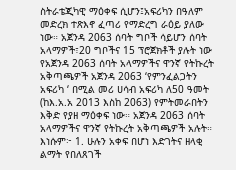ስትራቴጂካዊ ማዕቀፍ ሲሆን፤አፍሪካን በዓለም መድረክ ተጽእኖ ፈጣሪ የማድረግ ራዕይ ያለው ነው። አጀንዳ 2063 ሰባት ግቦች ሳይሆን ሰባት አላማዎች፣20 ግቦችና 15 ፕሮጀክቶች ያሉት ነው የአጀንዳ 2063 ሰባት አላማዎችና ዋንኛ የትኩረት አቅጣጫዎች አጀንዳ 2063 ‘የምንፈልጋትን አፍሪካ ‘ በሚል መሪ ሀሳብ አፍሪካ ለ50 ዓመት (ከእ.አ.አ 2013 እስከ 2063) የምትመራበትን እቅድ የያዘ ማዕቀፍ ነው። አጀንዳ 2063 ሰባት አላማዎችና ዋንኛ የትኩረት አቅጣጫዎች አሉት። እነሱም፦ 1. ሁሉን አቀፍ በሆነ እድገትና ዘላቂ ልማት የበለጸገች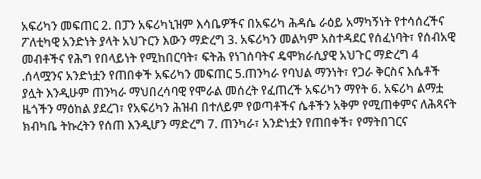አፍሪካን መፍጠር 2. በፓን አፍሪካኒዝም እሳቤዎችና በአፍሪካ ሕዳሴ ራዕይ አማካኝነት የተሳሰረችና ፖለቲካዊ አንድነት ያላት አህጉርን እውን ማድረግ 3. አፍሪካን መልካም አስተዳደር የሰፈነባት፣ የሰብአዊ መብቶችና የሕግ የበላይነት የሚከበርባት፣ ፍትሕ የነገሰባትና ዴሞክራሲያዊ አህጉር ማድረግ 4 .ሰላሟንና አንድነቷን የጠበቀች አፍሪካን መፍጠር 5.ጠንካራ የባህል ማንነት፣ የጋራ ቅርስና እሴቶች ያሏት እንዲሁም ጠንካራ ማህበረሳባዊ የሞራል መሰረት የፈጠረች አፍሪካን ማየት 6. አፍሪካ ልማቷ ዜጎችን ማዕከል ያደረገ፣ የአፍሪካን ሕዝብ በተለይም የወጣቶችና ሴቶችን አቅም የሚጠቀምና ለሕጻናት ክብካቤ ትኩረትን የሰጠ እንዲሆን ማድረግ 7. ጠንካራ፣ አንድነቷን የጠበቀች፣ የማትበገርና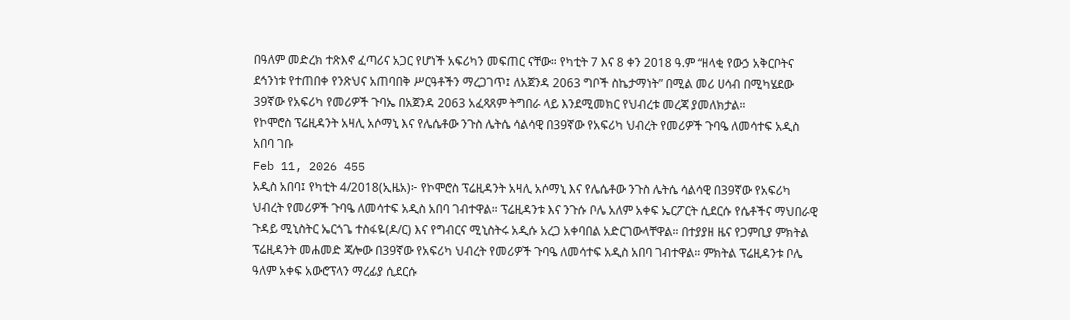በዓለም መድረክ ተጽእኖ ፈጣሪና አጋር የሆነች አፍሪካን መፍጠር ናቸው። የካቲት 7 እና 8 ቀን 2018 ዓ.ም “ዘላቂ የውኃ አቅርቦትና ደኅንነቱ የተጠበቀ የንጽህና አጠባበቅ ሥርዓቶችን ማረጋገጥ፤ ለአጀንዳ 2063 ግቦች ስኬታማነት” በሚል መሪ ሀሳብ በሚካሄደው 39ኛው የአፍሪካ የመሪዎች ጉባኤ በአጀንዳ 2063 አፈጻጸም ትግበራ ላይ እንደሚመክር የህብረቱ መረጃ ያመለክታል።
የኮሞሮስ ፕሬዚዳንት አዛሊ አሶማኒ እና የሌሴቶው ንጉስ ሌትሴ ሳልሳዊ በ39ኛው የአፍሪካ ህብረት የመሪዎች ጉባዔ ለመሳተፍ አዲስ አበባ ገቡ
Feb 11, 2026 455
አዲስ አበባ፤ የካቲት 4/2018(ኢዜአ)፦ የኮሞሮስ ፕሬዚዳንት አዛሊ አሶማኒ እና የሌሴቶው ንጉስ ሌትሴ ሳልሳዊ በ39ኛው የአፍሪካ ህብረት የመሪዎች ጉባዔ ለመሳተፍ አዲስ አበባ ገብተዋል። ፕሬዚዳንቱ እና ንጉሱ ቦሌ አለም አቀፍ ኤርፖርት ሲደርሱ የሴቶችና ማህበራዊ ጉዳይ ሚኒስትር ኤርጎጌ ተስፋዬ(ዶ/ር) እና የግብርና ሚኒስትሩ አዲሱ አረጋ አቀባበል አድርገውላቸዋል። በተያያዘ ዜና የጋምቢያ ምክትል ፕሬዚዳንት መሐመድ ጃሎው በ39ኛው የአፍሪካ ህብረት የመሪዎች ጉባዔ ለመሳተፍ አዲስ አበባ ገብተዋል። ምክትል ፕሬዚዳንቱ ቦሌ ዓለም አቀፍ አውሮፕላን ማረፊያ ሲደርሱ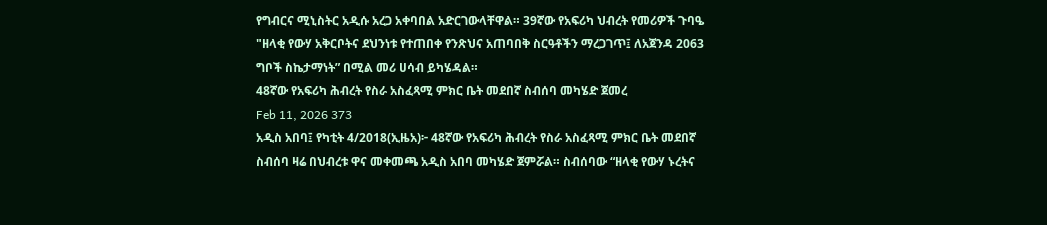የግብርና ሚኒስትር አዲሱ አረጋ አቀባበል አድርገውላቸዋል። 39ኛው የአፍሪካ ህብረት የመሪዎች ጉባዔ "ዘላቂ የውሃ አቅርቦትና ደህንነቱ የተጠበቀ የንጽህና አጠባበቅ ስርዓቶችን ማረጋገጥ፤ ለአጀንዳ 2063 ግቦች ስኬታማነት” በሚል መሪ ሀሳብ ይካሄዳል።
48ኛው የአፍሪካ ሕብረት የስራ አስፈጻሚ ምክር ቤት መደበኛ ስብሰባ መካሄድ ጀመረ
Feb 11, 2026 373
አዲስ አበባ፤ የካቲት 4/2018(ኢዜአ)፦ 48ኛው የአፍሪካ ሕብረት የስራ አስፈጻሚ ምክር ቤት መደበኛ ስብሰባ ዛሬ በህብረቱ ዋና መቀመጫ አዲስ አበባ መካሄድ ጀምሯል። ስብሰባው “ዘላቂ የውሃ ኑረትና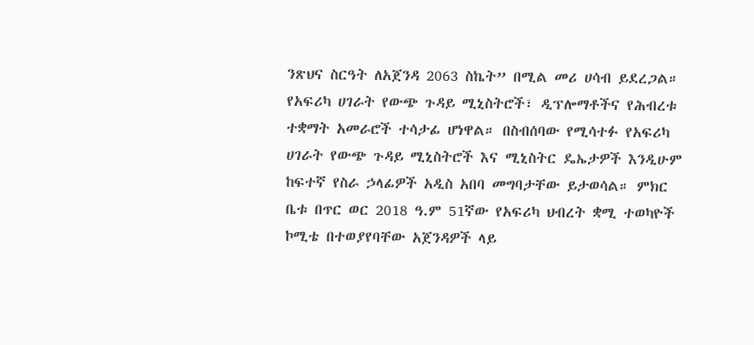ንጽህና ስርዓት ለአጀንዳ 2063 ስኬት” በሚል መሪ ሀሳብ ይደረጋል። የአፍሪካ ሀገራት የውጭ ጉዳይ ሚኒስትሮች፣ ዲፕሎማቶችና የሕብረቱ ተቋማት አመራሮች ተሳታፊ ሆነዋል። በስብሰባው የሚሳተፉ የአፍሪካ ሀገራት የውጭ ጉዳይ ሚኒስትሮች እና ሚኒስትር ዴኤታዎች እንዲሁም ከፍተኛ የስራ ኃላፊዎች አዲስ አበባ መግባታቸው ይታወሳል። ምክር ቤቱ በጥር ወር 2018 ዓ.ም 51ኛው የአፍሪካ ህብረት ቋሚ ተወካዮች ኮሚቴ በተወያየባቸው አጀንዳዎች ላይ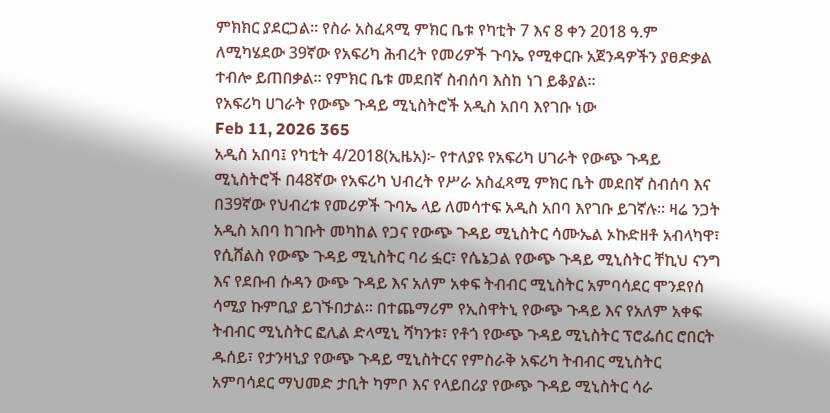ምክክር ያደርጋል። የስራ አስፈጻሚ ምክር ቤቱ የካቲት 7 እና 8 ቀን 2018 ዓ.ም ለሚካሄደው 39ኛው የአፍሪካ ሕብረት የመሪዎች ጉባኤ የሚቀርቡ አጀንዳዎችን ያፀድቃል ተብሎ ይጠበቃል። የምክር ቤቱ መደበኛ ስብሰባ እስከ ነገ ይቆያል።
የአፍሪካ ሀገራት የውጭ ጉዳይ ሚኒስትሮች አዲስ አበባ እየገቡ ነው
Feb 11, 2026 365
አዲስ አበባ፤ የካቲት 4/2018(ኢዜአ)፦ የተለያዩ የአፍሪካ ሀገራት የውጭ ጉዳይ ሚኒስትሮች በ48ኛው የአፍሪካ ህብረት የሥራ አስፈጻሚ ምክር ቤት መደበኛ ስብሰባ እና በ39ኛው የህብረቱ የመሪዎች ጉባኤ ላይ ለመሳተፍ አዲስ አበባ እየገቡ ይገኛሉ። ዛሬ ንጋት አዲስ አበባ ከገቡት መካከል የጋና የውጭ ጉዳይ ሚኒስትር ሳሙኤል ኦኩድዘቶ አብላካዋ፣ የሲሸልስ የውጭ ጉዳይ ሚኒስትር ባሪ ፏር፣ የሴኔጋል የውጭ ጉዳይ ሚኒስትር ቸኪህ ናንግ እና የደቡብ ሱዳን ውጭ ጉዳይ እና አለም አቀፍ ትብብር ሚኒስትር አምባሳደር ሞንደየሰ ሳሚያ ኩምቢያ ይገኙበታል። በተጨማሪም የኢስዋትኒ የውጭ ጉዳይ እና የአለም አቀፍ ትብብር ሚኒስትር ፎሊል ድላሚኒ ሻካንቱ፣ የቶጎ የውጭ ጉዳይ ሚኒስትር ፕሮፌሰር ሮበርት ዱሰይ፣ የታንዛኒያ የውጭ ጉዳይ ሚኒስትርና የምስራቅ አፍሪካ ትብብር ሚኒስትር አምባሳደር ማህመድ ታቢት ካምቦ እና የላይበሪያ የውጭ ጉዳይ ሚኒስትር ሳራ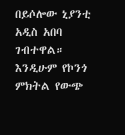በይሶሎው ኒያንቲ አዲስ አበባ ገብተዋል። እንዲሁም የኮንጎ ምክትል የውጭ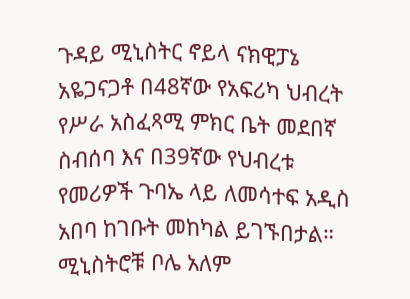ጉዳይ ሚኒስትር ኖይላ ናክዊፓኔ አዬጋናጋቶ በ48ኛው የአፍሪካ ህብረት የሥራ አስፈጻሚ ምክር ቤት መደበኛ ስብሰባ እና በ39ኛው የህብረቱ የመሪዎች ጉባኤ ላይ ለመሳተፍ አዲስ አበባ ከገቡት መከካል ይገኙበታል። ሚኒስትሮቹ ቦሌ አለም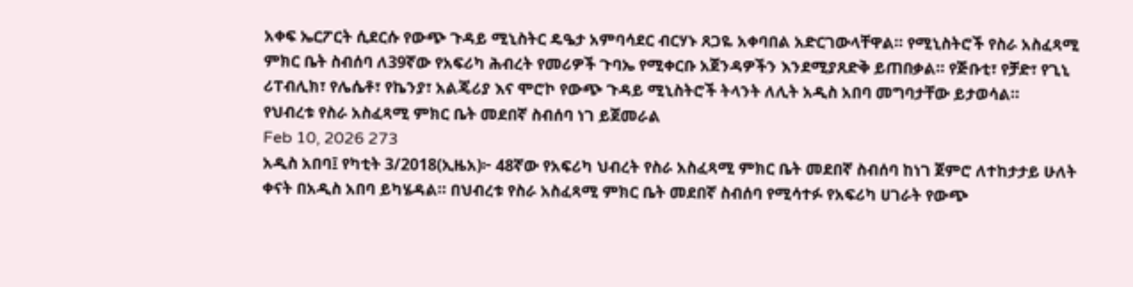አቀፍ ኤርፖርት ሲደርሱ የውጭ ጉዳይ ሚኒስትር ዴዔታ አምባሳደር ብርሃኑ ጸጋዬ አቀባበል አድርገውላቸዋል። የሚኒስትሮች የስራ አስፈጻሚ ምክር ቤት ስብሰባ ለ39ኛው የአፍሪካ ሕብረት የመሪዎች ጉባኤ የሚቀርቡ አጀንዳዎችን እንደሚያጸድቅ ይጠበቃል። የጅቡቲ፣ የቻድ፣ የጊኒ ሪፐብሊክ፣ የሌሴቶ፣ የኬንያ፣ አልጄሪያ እና ሞሮኮ የውጭ ጉዳይ ሚኒስትሮች ትላንት ለሊት አዲስ አበባ መግባታቸው ይታወሳል።
የህብረቱ የስራ አስፈጻሚ ምክር ቤት መደበኛ ስብሰባ ነገ ይጀመራል
Feb 10, 2026 273
አዲስ አበባ፤ የካቲት 3/2018(ኢዜአ)፦ 48ኛው የአፍሪካ ህብረት የስራ አስፈጻሚ ምክር ቤት መደበኛ ስብሰባ ከነገ ጀምሮ ለተከታታይ ሁለት ቀናት በአዲስ አበባ ይካሄዳል። በህብረቱ የስራ አስፈጻሚ ምክር ቤት መደበኛ ስብሰባ የሚሳተፉ የአፍሪካ ሀገራት የውጭ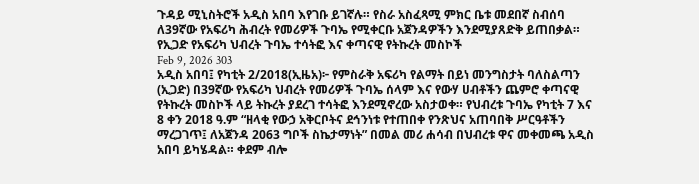ጉዳይ ሚኒስትሮች አዲስ አበባ እየገቡ ይገኛሉ። የስራ አስፈጻሚ ምክር ቤቱ መደበኛ ስብሰባ ለ39ኛው የአፍሪካ ሕብረት የመሪዎች ጉባኤ የሚቀርቡ አጀንዳዎችን እንደሚያጸድቅ ይጠበቃል።
የኢጋድ የአፍሪካ ህብረት ጉባኤ ተሳትፎ እና ቀጣናዊ የትኩረት መስኮች
Feb 9, 2026 303
አዲስ አበባ፤ የካቲት 2/2018(ኢዜአ)፦ የምስራቅ አፍሪካ የልማት በይነ መንግስታት ባለስልጣን (ኢጋድ) በ39ኛው የአፍሪካ ህብረት የመሪዎች ጉባኤ ሰላም እና የውሃ ሀብቶችን ጨምሮ ቀጣናዊ የትኩረት መስኮች ላይ ትኩረት ያደረገ ተሳትፎ እንደሚኖረው አስታወቀ። የህብረቱ ጉባኤ የካቲት 7 እና 8 ቀን 2018 ዓ.ም “ዘላቂ የውኃ አቅርቦትና ደኅንነቱ የተጠበቀ የንጽህና አጠባበቅ ሥርዓቶችን ማረጋገጥ፤ ለአጀንዳ 2063 ግቦች ስኬታማነት” በመል መሪ ሐሳብ በህብረቱ ዋና መቀመጫ አዲስ አበባ ይካሄዳል። ቀደም ብሎ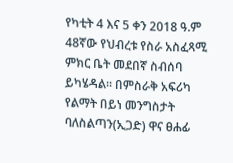የካቲት 4 እና 5 ቀን 2018 ዓ.ም 48ኛው የህብረቱ የስራ አስፈጻሚ ምክር ቤት መደበኛ ስብሰባ ይካሄዳል። በምስራቅ አፍሪካ የልማት በይነ መንግስታት ባለስልጣን(ኢጋድ) ዋና ፀሐፊ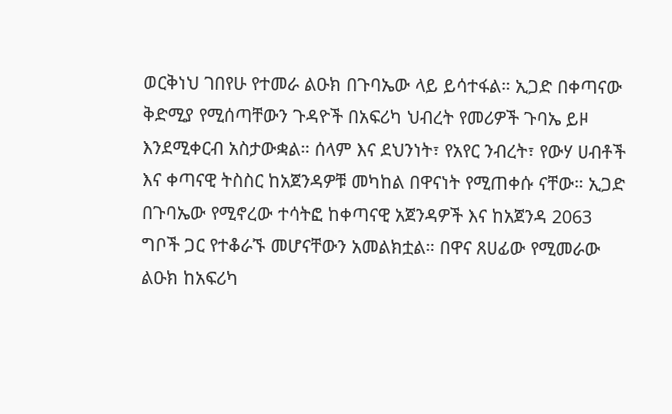ወርቅነህ ገበየሁ የተመራ ልዑክ በጉባኤው ላይ ይሳተፋል። ኢጋድ በቀጣናው ቅድሚያ የሚሰጣቸውን ጉዳዮች በአፍሪካ ህብረት የመሪዎች ጉባኤ ይዞ እንደሚቀርብ አስታውቋል። ሰላም እና ደህንነት፣ የአየር ንብረት፣ የውሃ ሀብቶች እና ቀጣናዊ ትስስር ከአጀንዳዎቹ መካከል በዋናነት የሚጠቀሱ ናቸው። ኢጋድ በጉባኤው የሚኖረው ተሳትፎ ከቀጣናዊ አጀንዳዎች እና ከአጀንዳ 2063 ግቦች ጋር የተቆራኙ መሆናቸውን አመልክቷል። በዋና ጸሀፊው የሚመራው ልዑክ ከአፍሪካ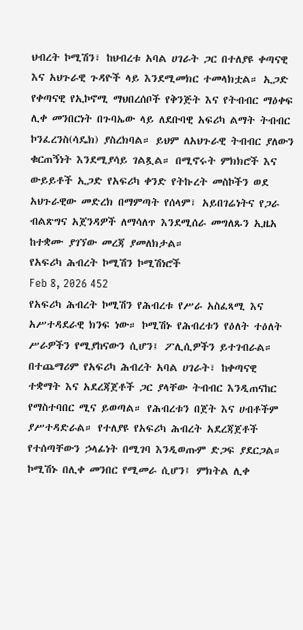ህብረት ኮሚሽን፣ ከህብረቱ አባል ሀገራት ጋር በተለያዩ ቀጣናዊ እና አህጉራዊ ጉዳዮች ላይ እንደሚመክር ተመላክቷል። ኢጋድ የቀጣናዊ የኢኮኖሚ ማህበረሰቦች የቅንጅት እና የትብብር ማዕቀፍ ሊቀ መንበርነት በጉባኤው ላይ ለደቡባዊ አፍሪካ ልማት ትብብር ኮንፈረንስ(ሳዴክ) ያስረክባል። ይህም ለአህጉራዊ ትብብር ያለውን ቁርጠኝነት እንደሚያሳይ ገልጿል። በሚኖሩት ምክክሮች እና ውይይቶች ኢጋድ የአፍሪካ ቀንድ የትኩረት መስኮችን ወደ አህጉራዊው መድረክ በማምጣት የሰላም፣ አይበገሬነትና የጋራ ብልጽግና አጀንዳዎች ለማሳለጥ እንደሚሰራ መግለጹን ኢዜአ ከተቋሙ ያገኘው መረጃ ያመለክታል።
የአፍሪካ ሕብረት ኮሚሽን ኮሚሽነሮች
Feb 8, 2026 452
የአፍሪካ ሕብረት ኮሚሽን የሕብረቱ የሥራ አስፈጻሚ እና አሥተዳደራዊ ክንፍ ነው። ኮሚሽኑ የሕብረቱን የዕለት ተዕለት ሥራዎችን የሚያከናውን ሲሆን፤ ፖሊሲዎችን ይተገብራል። በተጨማሪም የአፍሪካ ሕብረት አባል ሀገራት፣ ከቀጣናዊ ተቋማት እና አደረጃጀቶች ጋር ያላቸው ትብብር እንዲጠናከር የማስተባበር ሚና ይወጣል። የሕብረቱን በጀት እና ሀብቶችም ያሥተዳድራል። የተለያዩ የአፍሪካ ሕብረት አደረጃጀቶች የተሰጣቸውን ኃላፊነት በሚገባ እንዲወጡም ድጋፍ ያደርጋል። ኮሚሽኑ በሊቀ መንበር የሚመራ ሲሆን፤ ምክትል ሊቀ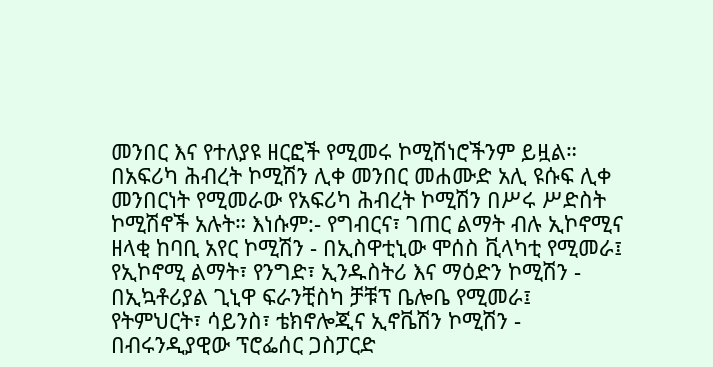መንበር እና የተለያዩ ዘርፎች የሚመሩ ኮሚሽነሮችንም ይዟል። በአፍሪካ ሕብረት ኮሚሽን ሊቀ መንበር መሐሙድ አሊ ዩሱፍ ሊቀ መንበርነት የሚመራው የአፍሪካ ሕብረት ኮሚሽን በሥሩ ሥድስት ኮሚሽኖች አሉት። እነሱም:- የግብርና፣ ገጠር ልማት ብሉ ኢኮኖሚና ዘላቂ ከባቢ አየር ኮሚሽን - በኢስዋቲኒው ሞሰስ ቪላካቲ የሚመራ፤ የኢኮኖሚ ልማት፣ የንግድ፣ ኢንዱስትሪ እና ማዕድን ኮሚሽን - በኢኳቶሪያል ጊኒዋ ፍራንቺስካ ቻቹፕ ቤሎቤ የሚመራ፤ የትምህርት፣ ሳይንስ፣ ቴክኖሎጂና ኢኖቬሽን ኮሚሽን - በብሩንዲያዊው ፕሮፌሰር ጋስፓርድ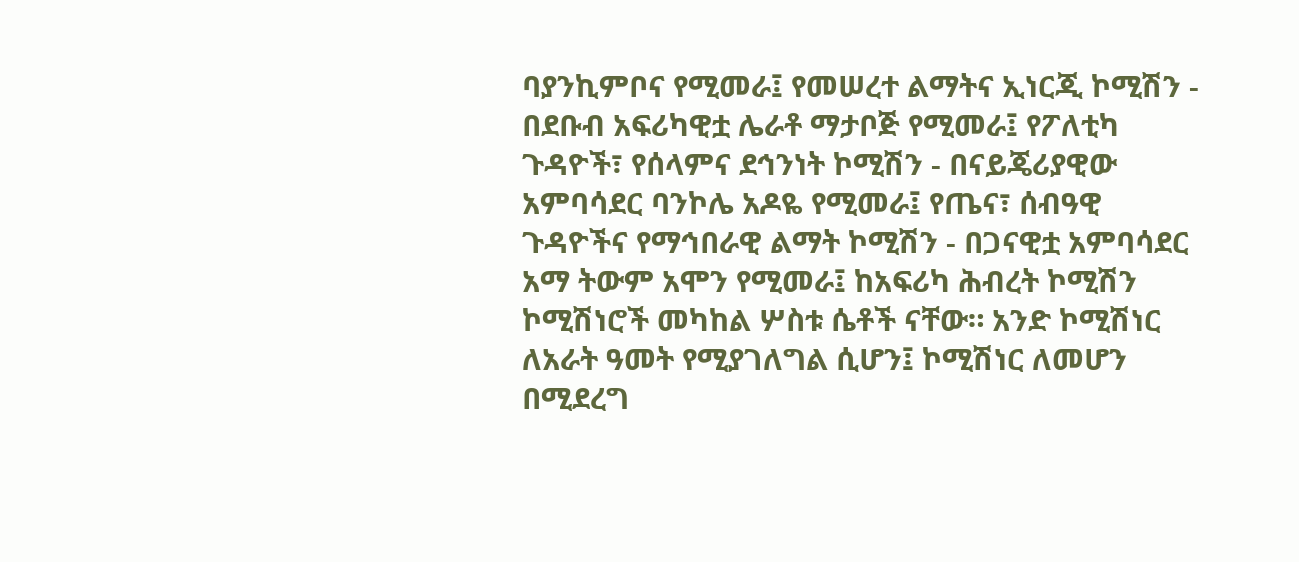ባያንኪምቦና የሚመራ፤ የመሠረተ ልማትና ኢነርጂ ኮሚሽን - በደቡብ አፍሪካዊቷ ሌራቶ ማታቦጅ የሚመራ፤ የፖለቲካ ጉዳዮች፣ የሰላምና ደኅንነት ኮሚሽን - በናይጄሪያዊው አምባሳደር ባንኮሌ አዶዬ የሚመራ፤ የጤና፣ ሰብዓዊ ጉዳዮችና የማኅበራዊ ልማት ኮሚሽን - በጋናዊቷ አምባሳደር አማ ትውም አሞን የሚመራ፤ ከአፍሪካ ሕብረት ኮሚሽን ኮሚሽነሮች መካከል ሦስቱ ሴቶች ናቸው። አንድ ኮሚሽነር ለአራት ዓመት የሚያገለግል ሲሆን፤ ኮሚሽነር ለመሆን በሚደረግ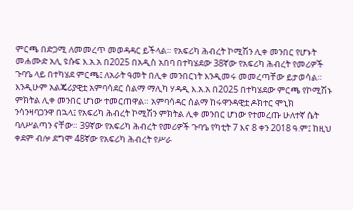ምርጫ በድጋሚ ለመመረጥ መወዳዳር ይችላል። የአፍሪካ ሕብረት ኮሚሽን ሊቀ መንበር የሆኑት መሐሙድ አሊ ዩሱፍ እ.አ.አ በ2025 በአዲስ አበባ በተካሄደው 38ኛው የአፍሪካ ሕብረት የመሪዎች ጉባዔ ላይ በተካሄደ ምርጫ፤ ለአራት ዓመት በሊቀ መንበርነት እንዲመሩ መመረጣቸው ይታወሳል። እንዲሁም አልጄሪያዊቷ አምባሳደር ሰልማ ማሊካ ሃዳዲ እ.አ.አ በ2025 በተካሄደው ምርጫ የኮሚሽኑ ምክትል ሊቀ መንበር ሆነው ተመርጠዋል። አምባሳዳር ሰልማ ከሩዋንዳዊቷ ዶክተር ሞኒክ ንሳንዛባጋንዋ በኋላ፤ የአፍሪካ ሕብረት ኮሚሽን ምክትል ሊቀ መንበር ሆነው የተመረጡ ሁለተኛ ሴት ባለሥልጣን ናቸው። 39ኛው የአፍሪካ ሕብረት የመሪዎች ጉባዔ የካቲት 7 እና 8 ቀን 2018 ዓ.ም፤ ከዚህ ቀደም ብሎ ደግሞ 48ኛው የአፍሪካ ሕብረት የሥራ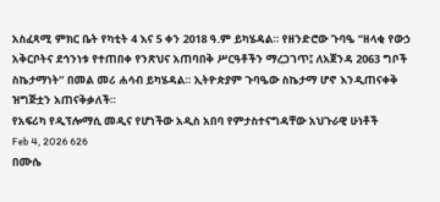አስፈጻሚ ምክር ቤት የካቲት 4 እና 5 ቀን 2018 ዓ.ም ይካሄዳል፡፡ የዘንድሮው ጉባዔ “ዘላቂ የውኃ አቅርቦትና ደኅንነቱ የተጠበቀ የንጽህና አጠባበቅ ሥርዓቶችን ማረጋገጥ፤ ለአጀንዳ 2063 ግቦች ስኬታማነት” በመል መሪ ሐሳብ ይካሄዳል፡፡ ኢትዮጵያም ጉባዔው ስኬታማ ሆኖ እንዲጠናቀቅ ዝግጅቷን አጠናቅቃለች።
የአፍሪካ የዲፕሎማሲ መዲና የሆነችው አዲስ አበባ የምታስተናግዳቸው አህጉራዊ ሁነቶች
Feb 4, 2026 626
በሙሴ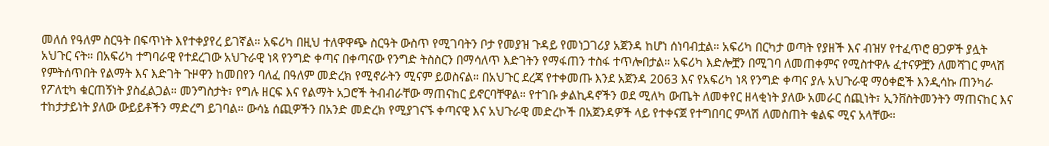መለሰ የዓለም ስርዓት በፍጥነት እየተቀያየረ ይገኛል። አፍሪካ በዚህ ተለዋዋጭ ስርዓት ውስጥ የሚገባትን ቦታ የመያዝ ጉዳይ የመነጋገሪያ አጀንዳ ከሆነ ሰነባብቷል። አፍሪካ በርካታ ወጣት የያዘች እና ብዝሃ የተፈጥሮ ፀጋዎች ያሏት አህጉር ናት። በአፍሪካ ተግባራዊ የተደረገው አህጉራዊ ነጻ የንግድ ቀጣና በቀጣናው የንግድ ትስስርን በማሳለጥ እድገትን የማፋጠን ተስፋ ተጥሎበታል። አፍሪካ እድሎቿን በሚገባ ለመጠቀምና የሚስተዋሉ ፈተናዎቿን ለመሻገር ምላሽ የምትሰጥበት የልማት እና እድገት ጉዞዋን ከመበየን ባለፈ በዓለም መድረክ የሚኖራትን ሚናም ይወስናል። በአህጉር ደረጃ የተቀመጡ እንደ አጀንዳ 2063 እና የአፍሪካ ነጻ የንግድ ቀጣና ያሉ አህጉራዊ ማዕቀፎች እንዲሳኩ ጠንካራ የፖለቲካ ቁርጠኝነት ያስፈልጋል። መንግስታት፣ የግሉ ዘርፍ እና የልማት አጋሮች ትብብራቸው ማጠናከር ይኖርባቸዋል። የተገቡ ቃልኪዳኖችን ወደ ሚለካ ውጤት ለመቀየር ዘላቂነት ያለው አመራር ሰጪነት፣ ኢንቨስትመንትን ማጠናከር እና ተከታታይነት ያለው ውይይቶችን ማድረግ ይገባል። ውሳኔ ሰጪዎችን በአንድ መድረክ የሚያገናኙ ቀጣናዊ እና አህጉራዊ መድረኮች በአጀንዳዎች ላይ የተቀናጀ የተግበባር ምላሽ ለመስጠት ቁልፍ ሚና አላቸው።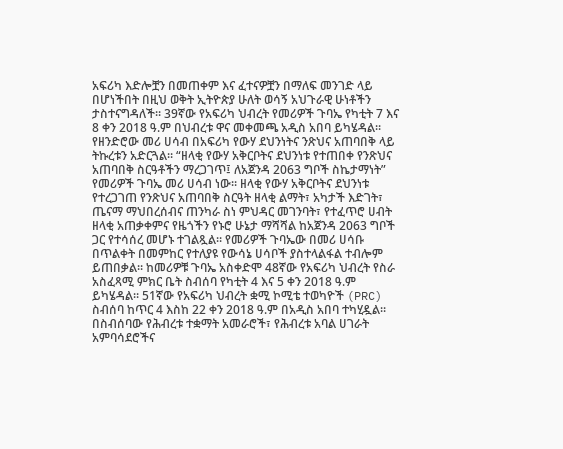አፍሪካ እድሎቿን በመጠቀም እና ፈተናዎቿን በማለፍ መንገድ ላይ በሆነችበት በዚህ ወቅት ኢትዮጵያ ሁለት ወሳኝ አህጉራዊ ሁነቶችን ታስተናግዳለች። 39ኛው የአፍሪካ ህብረት የመሪዎች ጉባኤ የካቲት 7 እና 8 ቀን 2018 ዓ.ም በህብረቱ ዋና መቀመጫ አዲስ አበባ ይካሄዳል። የዘንድሮው መሪ ሀሳብ በአፍሪካ የውሃ ደህንነትና ንጽህና አጠባበቅ ላይ ትኩረቱን አድርጓል። “ዘላቂ የውሃ አቅርቦትና ደህንነቱ የተጠበቀ የንጽህና አጠባበቅ ስርዓቶችን ማረጋገጥ፤ ለአጀንዳ 2063 ግቦች ስኬታማነት” የመሪዎች ጉባኤ መሪ ሀሳብ ነው። ዘላቂ የውሃ አቅርቦትና ደህንነቱ የተረጋገጠ የንጽህና አጠባበቅ ስርዓት ዘላቂ ልማት፣ አካታች እድገት፣ ጤናማ ማህበረሰብና ጠንካራ ስነ ምህዳር መገንባት፣ የተፈጥሮ ሀብት ዘላቂ አጠቃቀምና የዜጎችን የኑሮ ሁኔታ ማሻሻል ከአጀንዳ 2063 ግቦች ጋር የተሳሰረ መሆኑ ተገልጿል። የመሪዎች ጉባኤው በመሪ ሀሳቡ በጥልቀት በመምከር የተለያዩ የውሳኔ ሀሳቦች ያስተላልፋል ተብሎም ይጠበቃል። ከመሪዎቹ ጉባኤ አስቀድሞ 48ኛው የአፍሪካ ህብረት የስራ አስፈጻሚ ምክር ቤት ስብሰባ የካቲት 4 እና 5 ቀን 2018 ዓ.ም ይካሄዳል። 51ኛው የአፍሪካ ህብረት ቋሚ ኮሚቴ ተወካዮች (PRC) ስብሰባ ከጥር 4 እስከ 22 ቀን 2018 ዓ.ም በአዲስ አበባ ተካሂዷል። በስብሰባው የሕብረቱ ተቋማት አመራሮች፣ የሕብረቱ አባል ሀገራት አምባሳደሮችና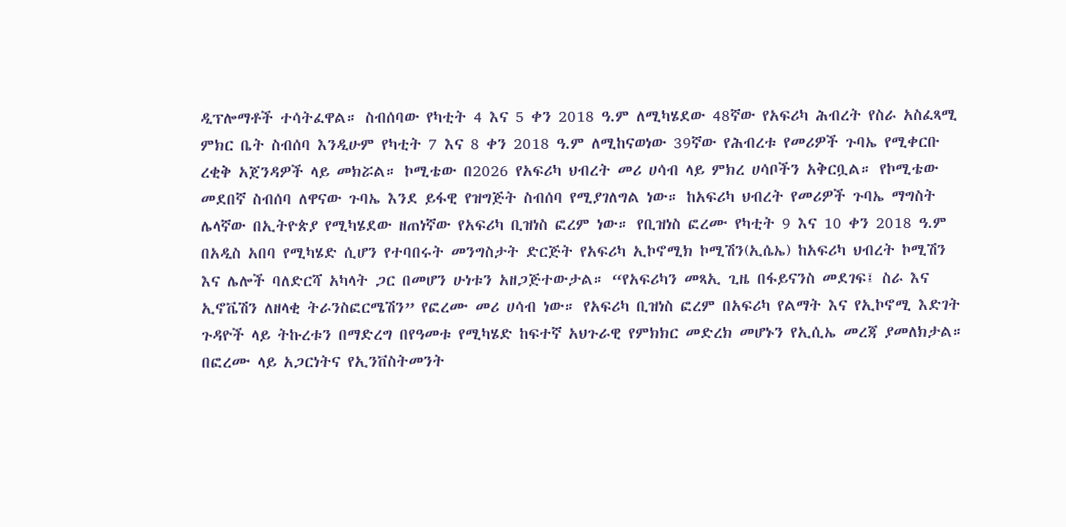ዲፕሎማቶች ተሳትፈዋል። ስብሰባው የካቲት 4 እና 5 ቀን 2018 ዓ.ም ለሚካሄደው 48ኛው የአፍሪካ ሕብረት የስራ አስፈጻሚ ምክር ቤት ስብሰባ እንዲሁም የካቲት 7 እና 8 ቀን 2018 ዓ.ም ለሚከናወነው 39ኛው የሕብረቱ የመሪዎች ጉባኤ የሚቀርቡ ረቂቅ አጀንዳዎች ላይ መክሯል። ኮሚቴው በ2026 የአፍሪካ ህብረት መሪ ሀሳብ ላይ ምክረ ሀሳቦችን አቅርቧል። የኮሚቴው መደበኛ ስብሰባ ለዋናው ጉባኤ እንደ ይፋዊ የዝግጅት ስብሰባ የሚያገለግል ነው። ከአፍሪካ ህብረት የመሪዎች ጉባኤ ማግስት ሌላኛው በኢትዮጵያ የሚካሄደው ዘጠነኛው የአፍሪካ ቢዝነስ ፎረም ነው። የቢዝነስ ፎረሙ የካቲት 9 እና 10 ቀን 2018 ዓ.ም በአዲስ አበባ የሚካሄድ ሲሆን የተባበሩት መንግስታት ድርጅት የአፍሪካ ኢኮኖሚክ ኮሚሽን(ኢሴኤ) ከአፍሪካ ህብረት ኮሚሽን እና ሌሎች ባለድርሻ አካላት ጋር በመሆን ሁነቱን አዘጋጅተውታል። “የአፍሪካን መጻኢ ጊዜ በፋይናንስ መደገፍ፤ ስራ እና ኢኖቬሽን ለዘላቂ ትራንስፎርሜሽን” የፎረሙ መሪ ሀሳብ ነው። የአፍሪካ ቢዝነስ ፎረም በአፍሪካ የልማት እና የኢኮኖሚ እድገት ጉዳዮች ላይ ትኩረቱን በማድረግ በየዓመቱ የሚካሄድ ከፍተኛ አህጉራዊ የምክክር መድረክ መሆኑን የኢሲኤ መረጃ ያመለክታል። በፎረሙ ላይ አጋርነትና የኢንቨስትመንት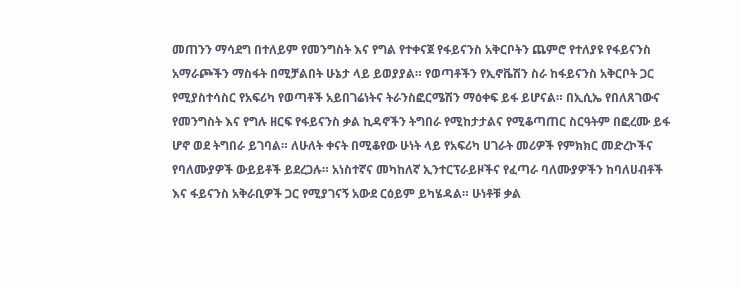መጠንን ማሳደግ በተለይም የመንግስት እና የግል የተቀናጀ የፋይናንስ አቅርቦትን ጨምሮ የተለያዩ የፋይናንስ አማራጮችን ማስፋት በሚቻልበት ሁኔታ ላይ ይወያያል። የወጣቶችን የኢኖቬሽን ስራ ከፋይናንስ አቅርቦት ጋር የሚያስተሳስር የአፍሪካ የወጣቶች አይበገሬነትና ትራንስፎርሜሽን ማዕቀፍ ይፋ ይሆናል። በኢሲኤ የበለጸገውና የመንግስት እና የግሉ ዘርፍ የፋይናንስ ቃል ኪዳኖችን ትግበራ የሚከታታልና የሚቆጣጠር ስርዓትም በፎረሙ ይፋ ሆኖ ወደ ትግበራ ይገባል። ለሁለት ቀናት በሚቆየው ሁነት ላይ የአፍሪካ ሀገራት መሪዎች የምክክር መድረኮችና የባለሙያዎች ውይይቶች ይደረጋሉ። አነስተኛና መካከለኛ ኢንተርፕራይዞችና የፈጣራ ባለሙያዎችን ከባለሀብቶች እና ፋይናንስ አቅራቢዎች ጋር የሚያገናኝ አውደ ርዕይም ይካሄዳል። ሁነቶቹ ቃል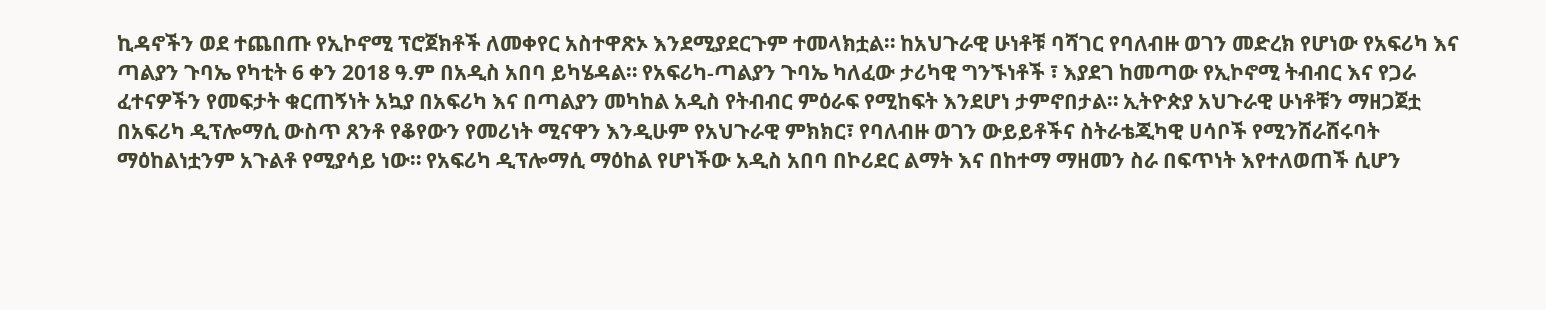ኪዳኖችን ወደ ተጨበጡ የኢኮኖሚ ፕሮጀክቶች ለመቀየር አስተዋጽኦ እንደሚያደርጉም ተመላክቷል። ከአህጉራዊ ሁነቶቹ ባሻገር የባለብዙ ወገን መድረክ የሆነው የአፍሪካ እና ጣልያን ጉባኤ የካቲት 6 ቀን 2018 ዓ.ም በአዲስ አበባ ይካሄዳል። የአፍሪካ-ጣልያን ጉባኤ ካለፈው ታሪካዊ ግንኙነቶች ፣ እያደገ ከመጣው የኢኮኖሚ ትብብር እና የጋራ ፈተናዎችን የመፍታት ቁርጠኝነት አኳያ በአፍሪካ እና በጣልያን መካከል አዲስ የትብብር ምዕራፍ የሚከፍት እንደሆነ ታምኖበታል። ኢትዮጵያ አህጉራዊ ሁነቶቹን ማዘጋጀቷ በአፍሪካ ዲፕሎማሲ ውስጥ ጸንቶ የቆየውን የመሪነት ሚናዋን እንዲሁም የአህጉራዊ ምክክር፣ የባለብዙ ወገን ውይይቶችና ስትራቴጂካዊ ሀሳቦች የሚንሸራሸሩባት ማዕከልነቷንም አጉልቶ የሚያሳይ ነው። የአፍሪካ ዲፕሎማሲ ማዕከል የሆነችው አዲስ አበባ በኮሪደር ልማት እና በከተማ ማዘመን ስራ በፍጥነት እየተለወጠች ሲሆን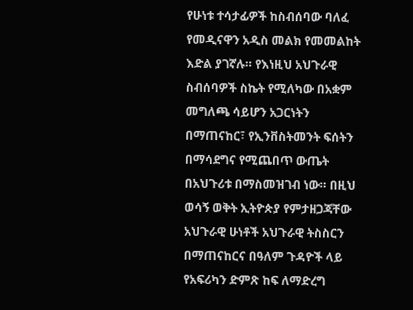የሁነቱ ተሳታፊዎች ከስብሰባው ባለፈ የመዲናዋን አዲስ መልክ የመመልከት እድል ያገኛሉ። የእነዚህ አህጉራዊ ስብሰባዎች ስኬት የሚለካው በአቋም መግለጫ ሳይሆን አጋርነትን በማጠናከር፣ የኢንቨስትመንት ፍሰትን በማሳደግና የሚጨበጥ ውጤት በአህጉሪቱ በማስመዝገብ ነው። በዚህ ወሳኝ ወቅት ኢትዮጵያ የምታዘጋጃቸው አህጉራዊ ሁነቶች አህጉራዊ ትስስርን በማጠናከርና በዓለም ጉዳዮች ላይ የአፍሪካን ድምጽ ከፍ ለማድረግ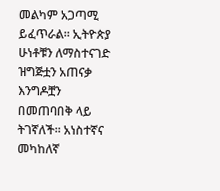መልካም አጋጣሚ ይፈጥራል። ኢትዮጵያ ሁነቶቹን ለማስተናገድ ዝግጅቷን አጠናቃ እንግዶቿን በመጠባበቅ ላይ ትገኛለች። አነስተኛና መካከለኛ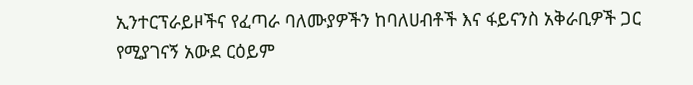ኢንተርፕራይዞችና የፈጣራ ባለሙያዎችን ከባለሀብቶች እና ፋይናንስ አቅራቢዎች ጋር የሚያገናኝ አውደ ርዕይም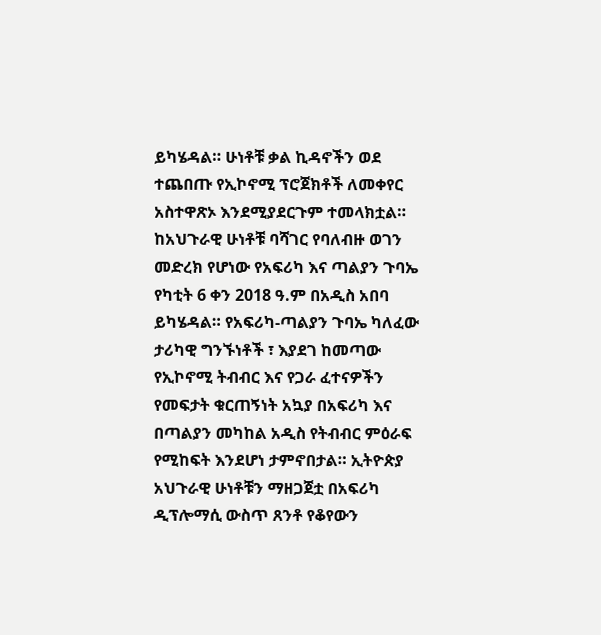ይካሄዳል። ሁነቶቹ ቃል ኪዳኖችን ወደ ተጨበጡ የኢኮኖሚ ፕሮጀክቶች ለመቀየር አስተዋጽኦ እንደሚያደርጉም ተመላክቷል። ከአህጉራዊ ሁነቶቹ ባሻገር የባለብዙ ወገን መድረክ የሆነው የአፍሪካ እና ጣልያን ጉባኤ የካቲት 6 ቀን 2018 ዓ.ም በአዲስ አበባ ይካሄዳል። የአፍሪካ-ጣልያን ጉባኤ ካለፈው ታሪካዊ ግንኙነቶች ፣ እያደገ ከመጣው የኢኮኖሚ ትብብር እና የጋራ ፈተናዎችን የመፍታት ቁርጠኝነት አኳያ በአፍሪካ እና በጣልያን መካከል አዲስ የትብብር ምዕራፍ የሚከፍት እንደሆነ ታምኖበታል። ኢትዮጵያ አህጉራዊ ሁነቶቹን ማዘጋጀቷ በአፍሪካ ዲፕሎማሲ ውስጥ ጸንቶ የቆየውን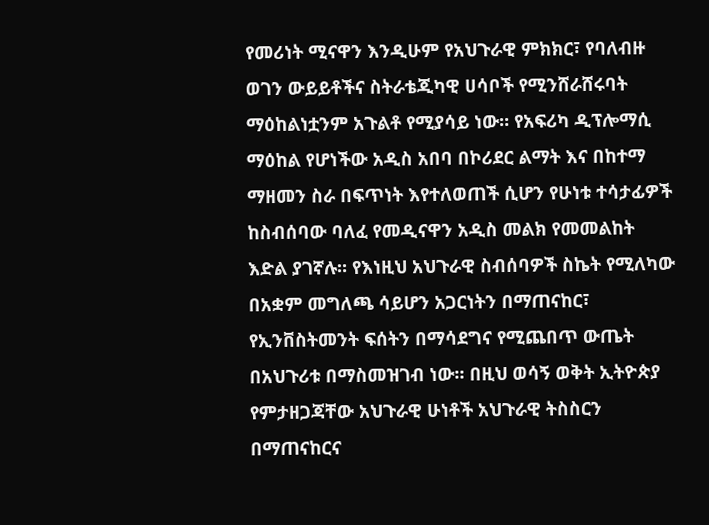የመሪነት ሚናዋን እንዲሁም የአህጉራዊ ምክክር፣ የባለብዙ ወገን ውይይቶችና ስትራቴጂካዊ ሀሳቦች የሚንሸራሸሩባት ማዕከልነቷንም አጉልቶ የሚያሳይ ነው። የአፍሪካ ዲፕሎማሲ ማዕከል የሆነችው አዲስ አበባ በኮሪደር ልማት እና በከተማ ማዘመን ስራ በፍጥነት እየተለወጠች ሲሆን የሁነቱ ተሳታፊዎች ከስብሰባው ባለፈ የመዲናዋን አዲስ መልክ የመመልከት እድል ያገኛሉ። የእነዚህ አህጉራዊ ስብሰባዎች ስኬት የሚለካው በአቋም መግለጫ ሳይሆን አጋርነትን በማጠናከር፣ የኢንቨስትመንት ፍሰትን በማሳደግና የሚጨበጥ ውጤት በአህጉሪቱ በማስመዝገብ ነው። በዚህ ወሳኝ ወቅት ኢትዮጵያ የምታዘጋጃቸው አህጉራዊ ሁነቶች አህጉራዊ ትስስርን በማጠናከርና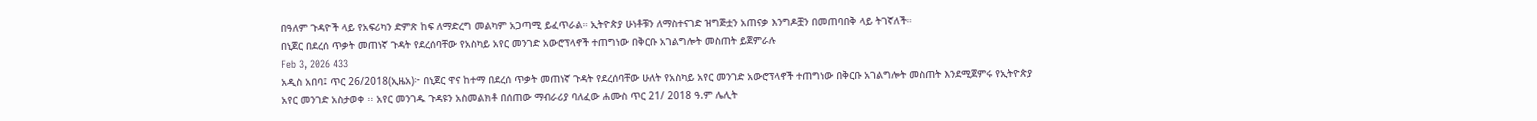በዓለም ጉዳዮች ላይ የአፍሪካን ድምጽ ከፍ ለማድረግ መልካም አጋጣሚ ይፈጥራል። ኢትዮጵያ ሁነቶቹን ለማስተናገድ ዝግጅቷን አጠናቃ እንግዶቿን በመጠባበቅ ላይ ትገኛለች።
በኒጀር በደረሰ ጥቃት መጠነኛ ጉዳት የደረሰባቸው የአስካይ አየር መንገድ አውሮፕላኖች ተጠግነው በቅርቡ አገልግሎት መስጠት ይጀምራሉ
Feb 3, 2026 433
አዲስ አበባ፤ ጥር 26/2018(ኢዜአ)፦ በኒጀር ዋና ከተማ በደረሰ ጥቃት መጠነኛ ጉዳት የደረሰባቸው ሁለት የአስካይ አየር መንገድ አውሮፕላኖች ተጠግነው በቅርቡ አገልግሎት መስጠት እንደሚጀምሩ የኢትዮጵያ አየር መንገድ አስታወቀ ፡፡ አየር መንገዱ ጉዳዩን አስመልክቶ በሰጠው ማብራሪያ ባለፈው ሐሙስ ጥር 21/ 2018 ዓ.ም ሌሊት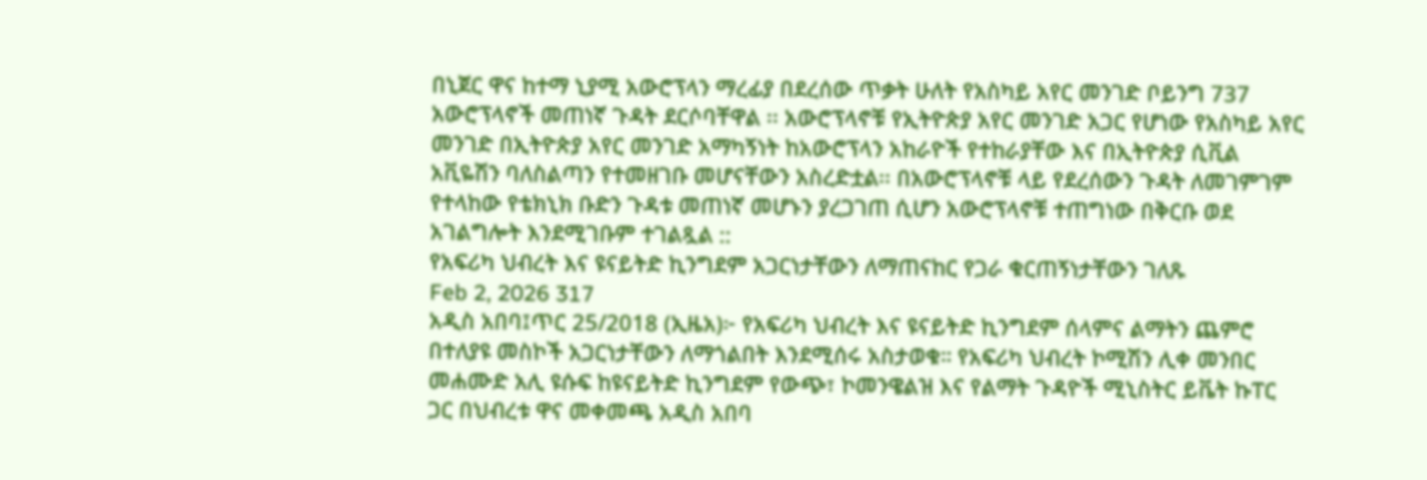በኒጀር ዋና ከተማ ኒያሚ አውሮፕላን ማረፊያ በደረሰው ጥቃት ሁለት የአስካይ አየር መንገድ ቦይንግ 737 አውሮፕላኖች መጠነኛ ጉዳት ደርሶባቸዋል ፡፡ አውሮፕላኖቹ የኢትዮጵያ አየር መንገድ አጋር የሆነው የአስካይ አየር መንገድ በኢትዮጵያ አየር መንገድ አማካኝነት ከአውሮፕላን አከራዮች የተከራያቸው እና በኢትዮጵያ ሲቪል አቪዬሽን ባለስልጣን የተመዘገቡ መሆናቸውን አስረድቷል፡፡ በአውሮፕላኖቹ ላይ የደረሰውን ጉዳት ለመገምገም የተላከው የቴክኒክ ቡድን ጉዳቱ መጠነኛ መሆኑን ያረጋገጠ ሲሆን አውሮፕላኖቹ ተጠግነው በቅርቡ ወደ አገልግሎት እንደሚገቡም ተገልጿል ::
የአፍሪካ ህብረት እና ዩናይትድ ኪንግደም አጋርነታቸውን ለማጠናከር የጋራ ቁርጠኝነታቸውን ገለጹ
Feb 2, 2026 317
አዲስ አበባ፤ጥር 25/2018 (ኢዜአ)፦ የአፍሪካ ህብረት እና ዩናይትድ ኪንግደም ሰላምና ልማትን ጨምሮ በተለያዩ መስኮች አጋርነታቸውን ለማጎልበት እንደሚሰሩ አስታወቁ። የአፍሪካ ህብረት ኮሚሽን ሊቀ መንበር መሐሙድ አሊ ዩሱፍ ከዩናይትድ ኪንግደም የውጭ፣ ኮመንዌልዝ እና የልማት ጉዳዮች ሚኒስትር ይቬት ኩፐር ጋር በህብረቱ ዋና መቀመጫ አዲስ አበባ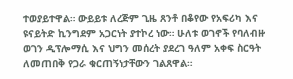ተወያይተዋል። ውይይቱ ለረጅም ጊዜ ጸንቶ በቆየው የአፍሪካ እና ዩናይትድ ኪንግደም አጋርነት ያተኮረ ነው። ሁለቱ ወገኖች የባለብዙ ወገን ዲፕሎማሲ እና ህግን መሰረት ያደረገ ዓለም አቀፍ ስርዓት ለመጠበቅ የጋራ ቁርጠኝነታቸውን ገልጸዋል።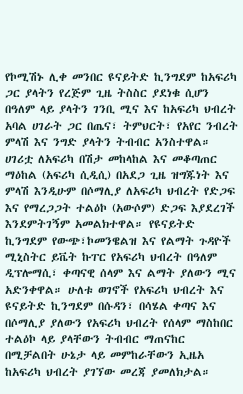የኮሚሽኑ ሊቀ መንበር ዩናይትድ ኪንግደም ከአፍሪካ ጋር ያላትን የረጅም ጊዜ ትስስር ያደነቁ ሲሆን በዓለም ላይ ያላትን ገንቢ ሚና እና ከአፍሪካ ህብረት አባል ሀገራት ጋር በጤና፣ ትምህርት፣ የአየር ንብረት ምላሽ እና ንግድ ያላትን ትብብር አንስተዋል። ሀገሪቷ ለአፍሪካ በሽታ መከላከል እና መቆጣጠር ማዕከል (አፍሪካ ሲዲሲ) በአደጋ ጊዜ ዝግጁነት እና ምላሽ እንዲሁም በሶማሊያ ለአፍሪካ ህብረት የድጋፍ እና የማረጋጋት ተልዕኮ (አውሶም) ድጋፍ እያደረገች እንደምትገኝም አመልክተዋል። የዩናይትድ ኪንግደም የውጭ፣ኮመንዌልዝ እና የልማት ጉዳዮች ሚኒስትር ይቬት ኩፐር የአፍሪካ ህብረት በዓለም ዲፕሎማሲ፣ ቀጣናዊ ሰላም እና ልማት ያለውን ሚና አድንቀዋል። ሁለቱ ወገኖች የአፍሪካ ህብረት እና ዩናይትድ ኪንግደም በሱዳን፣ በሳሄል ቀጣና እና በሶማሊያ ያለውን የአፍሪካ ህብረት የሰላም ማስከበር ተልዕኮ ላይ ያላቸውን ትብብር ማጠናከር በሚቻልበት ሁኔታ ላይ መምከራቸውን ኢዜአ ከአፍሪካ ህብረት ያገኘው መረጃ ያመለክታል።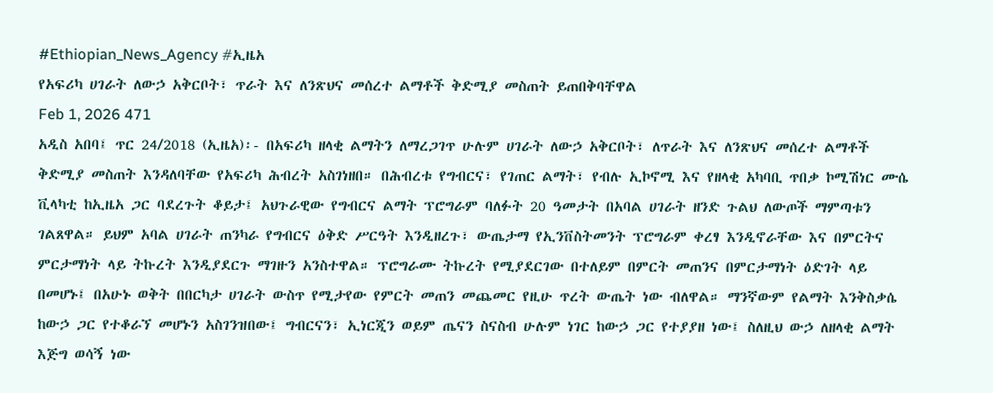#Ethiopian_News_Agency #ኢዜአ
የአፍሪካ ሀገራት ለውኃ አቅርቦት፣ ጥራት እና ለንጽህና መሰረተ ልማቶች ቅድሚያ መስጠት ይጠበቅባቸዋል
Feb 1, 2026 471
አዲስ አበባ፤ ጥር 24/2018 (ኢዜአ)፡- በአፍሪካ ዘላቂ ልማትን ለማረጋገጥ ሁሉም ሀገራት ለውኃ አቅርቦት፣ ለጥራት እና ለንጽህና መሰረተ ልማቶች ቅድሚያ መስጠት እንዳለባቸው የአፍሪካ ሕብረት አስገነዘበ። በሕብረቱ የግብርና፣ የገጠር ልማት፣ የብሉ ኢኮኖሚ እና የዘላቂ አካባቢ ጥበቃ ኮሚሽነር ሙሴ ቪላካቲ ከኢዜአ ጋር ባደረጉት ቆይታ፤ አህጉራዊው የግብርና ልማት ፕሮግራም ባለፉት 20 ዓመታት በአባል ሀገራት ዘንድ ጉልህ ለውጦች ማምጣቱን ገልጸዋል። ይህም አባል ሀገራት ጠንካራ የግብርና ዕቅድ ሥርዓት እንዲዘረጉ፣ ውጤታማ የኢንቨስትመንት ፕሮግራም ቀረፃ እንዲኖራቸው እና በምርትና ምርታማነት ላይ ትኩረት እንዲያደርጉ ማገዙን አንስተዋል። ፕሮግራሙ ትኩረት የሚያደርገው በተለይም በምርት መጠንና በምርታማነት ዕድገት ላይ በመሆኑ፤ በአሁኑ ወቅት በበርካታ ሀገራት ውስጥ የሚታየው የምርት መጠን መጨመር የዚሁ ጥረት ውጤት ነው ብለዋል። ማንኛውም የልማት እንቅስቃሴ ከውኃ ጋር የተቆራኘ መሆኑን አስገንዝበው፤ ግብርናን፣ ኢነርጂን ወይም ጤናን ስናስብ ሁሉም ነገር ከውኃ ጋር የተያያዘ ነው፤ ስለዚህ ውኃ ለዘላቂ ልማት እጅግ ወሳኝ ነው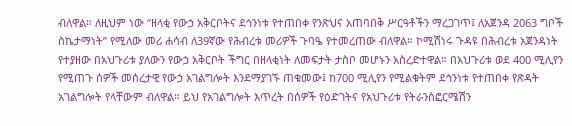ብለዋል። ለዚህም ነው “ዘላቂ የውኃ አቅርቦትና ደኅንነቱ የተጠበቀ የንጽህና አጠባበቅ ሥርዓቶችን ማረጋገጥ፤ ለአጀንዳ 2063 ግቦች ስኬታማነት” የሚለው መሪ ሐሳብ ለ39ኛው የሕብረቱ መሪዎች ጉባዔ የተመረጠው ብለዋል። ኮሚሽነሩ ጉዳዩ በሕብረቱ አጀንዳነት የተያዘው በአህጉሪቱ ያለውን የውኃ አቅርቦት ችግር በዘላቂነት ለመፍታት ታስቦ መሆኑን አስረድተዋል። በአህጉሪቱ ወደ 400 ሚሊየን የሚጠጉ ሰዎች መሰረታዊ የውኃ አገልግሎት እንደማያገኙ ጠቁመው፤ ከ700 ሚሊየን የሚልቁትም ደኅንነቱ የተጠበቀ የጽዳት አገልግሎት የላቸውም ብለዋል። ይህ የአገልግሎት እጥረት በሰዎች የዕድገትና የአህጉሪቱ የትራንስፎርሜሽን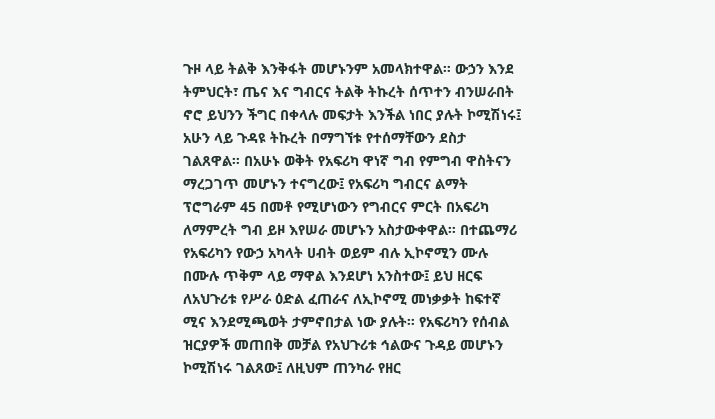ጉዞ ላይ ትልቅ እንቅፋት መሆኑንም አመላክተዋል። ውኃን እንደ ትምህርት፣ ጤና እና ግብርና ትልቅ ትኩረት ሰጥተን ብንሠራበት ኖሮ ይህንን ችግር በቀላሉ መፍታት እንችል ነበር ያሉት ኮሚሽነሩ፤ አሁን ላይ ጉዳዩ ትኩረት በማግኘቱ የተሰማቸውን ደስታ ገልጸዋል። በአሁኑ ወቅት የአፍሪካ ዋነኛ ግብ የምግብ ዋስትናን ማረጋገጥ መሆኑን ተናግረው፤ የአፍሪካ ግብርና ልማት ፕሮግራም 45 በመቶ የሚሆነውን የግብርና ምርት በአፍሪካ ለማምረት ግብ ይዞ እየሠራ መሆኑን አስታውቀዋል። በተጨማሪ የአፍሪካን የውኃ አካላት ሀብት ወይም ብሉ ኢኮኖሚን ሙሉ በሙሉ ጥቅም ላይ ማዋል እንደሆነ አንስተው፤ ይህ ዘርፍ ለአህጉሪቱ የሥራ ዕድል ፈጠራና ለኢኮኖሚ መነቃቃት ከፍተኛ ሚና እንደሚጫወት ታምኖበታል ነው ያሉት። የአፍሪካን የሰብል ዝርያዎች መጠበቅ መቻል የአህጉሪቱ ኅልውና ጉዳይ መሆኑን ኮሚሽነሩ ገልጸው፤ ለዚህም ጠንካራ የዘር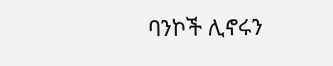ባንኮች ሊኖሩን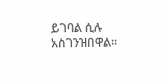ይገባል ሲሉ አስገንዝበዋል።